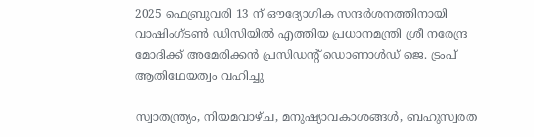2025 ഫെബ്രുവരി 13 ന് ഔദ്യോഗിക സന്ദർശനത്തിനായി വാഷിംഗ്ടൺ ഡിസിയിൽ എത്തിയ പ്രധാനമന്ത്രി ശ്രീ നരേന്ദ്ര മോദിക്ക് അമേരിക്കൻ പ്രസിഡന്റ് ഡൊണാൾഡ് ജെ. ട്രംപ് ആതിഥേയത്വം വഹിച്ചു

സ്വാതന്ത്ര്യം, നിയമവാഴ്ച, മനുഷ്യാവകാശങ്ങൾ, ബഹുസ്വരത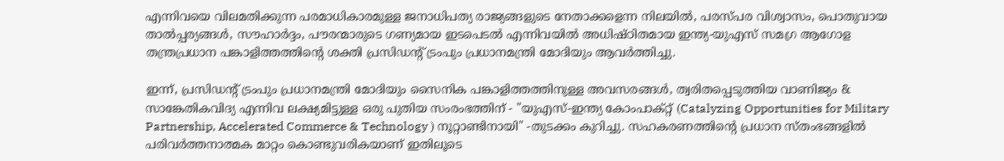എന്നിവയെ വിലമതിക്കുന്ന പരമാധികാരമുള്ള ജനാധിപത്യ രാജ്യങ്ങളുടെ നേതാക്കളെന്ന നിലയിൽ, പരസ്പര വിശ്വാസം, പൊതുവായ താൽപ്പര്യങ്ങൾ, സൗഹാർദ്ദം, പൗരന്മാരുടെ ഗണ്യമായ ഇടപെടൽ എന്നിവയിൽ അധിഷ്ഠിതമായ ഇന്ത്യ-യുഎസ് സമഗ്ര ആഗോള തന്ത്രപ്രധാന പങ്കാളിത്തത്തിന്റെ ശക്തി പ്രസിഡന്റ് ട്രംപും പ്രധാനമന്ത്രി മോദിയും ആവർത്തിച്ചു.

ഇന്ന്, പ്രസിഡന്റ് ട്രംപും പ്രധാനമന്ത്രി മോദിയും സൈനിക പങ്കാളിത്തത്തിനുള്ള അവസരങ്ങൾ, ത്വരിതപ്പെടുത്തിയ വാണിജ്യം & സാങ്കേതികവിദ്യ എന്നിവ ലക്ഷ്യമിട്ടുള്ള ഒരു പുതിയ സംരംഭത്തിന് - "യുഎസ്-ഇന്ത്യ കോംപാക്റ്റ് (Catalyzing Opportunities for Military Partnership, Accelerated Commerce & Technology ) നൂറ്റാണ്ടിനായി" -തുടക്കം കുറിച്ചു. സഹകരണത്തിന്റെ പ്രധാന സ്തംഭങ്ങളിൽ പരിവർത്തനാത്മക മാറ്റം കൊണ്ടുവരികയാണ് ഇതിലൂടെ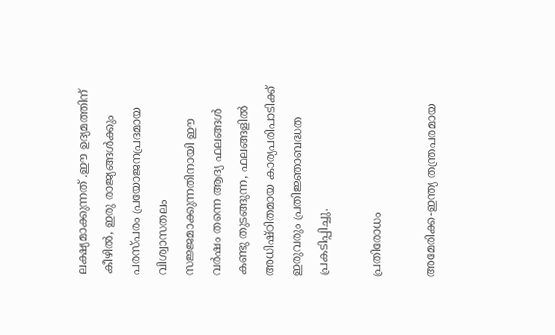ലക്ഷ്യമാക്കുന്നത് .ഈ ഉദ്യമത്തിന് കീഴിൽ, ഇരു രാജ്യങ്ങൾക്കും പരസ്പരം പ്രയോജനപ്രദമായ വിശ്വാസതലം സജ്ജമാക്കുന്നതിനായി ഈ വർഷം തന്നെ ആദ്യ ഫലങ്ങൾ കണ്ടു തുടങ്ങുന്ന, ഫലങ്ങളിൽ അധിഷ്ഠിതമായ കാര്യപരിപാടിക്ക് ഇരുവരും പ്രതിജ്ഞാബദ്ധത പ്രകടിപ്പിച്ചു.

പ്രതിരോധം

അമേരിക്ക-ഇന്ത്യ തന്ത്രപരമായ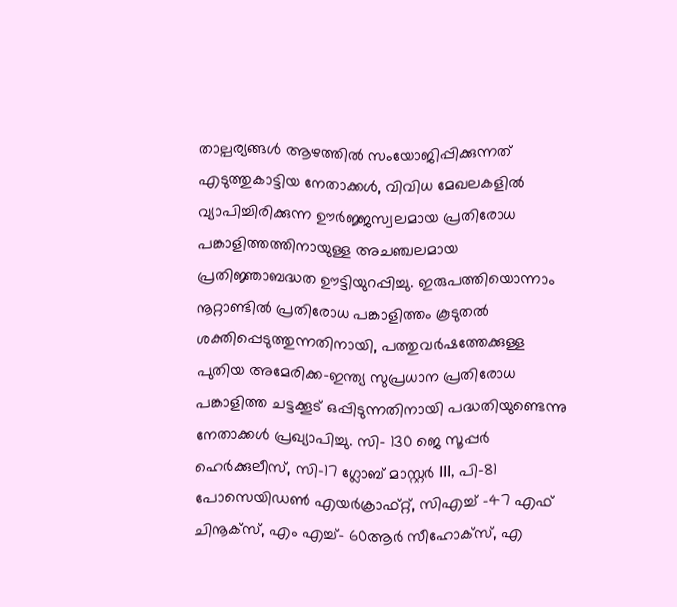താല്പര്യങ്ങൾ ആഴത്തിൽ സംയോജിപ്പിക്കുന്നത് എടുത്തുകാട്ടിയ നേതാക്കൾ, വിവിധ മേഖലകളിൽ വ്യാപിച്ചിരിക്കുന്ന ഊർജ്ജസ്വലമായ പ്രതിരോധ പങ്കാളിത്തത്തിനായുള്ള അചഞ്ചലമായ പ്രതിജ്ഞാബദ്ധത ഊട്ടിയുറപ്പിച്ചു. ഇരുപത്തിയൊന്നാം നൂറ്റാണ്ടിൽ പ്രതിരോധ പങ്കാളിത്തം കൂടുതൽ ശക്തിപ്പെടുത്തുന്നതിനായി, പത്തുവർഷത്തേക്കുള്ള പുതിയ അമേരിക്ക-ഇന്ത്യ സുപ്രധാന പ്രതിരോധ പങ്കാളിത്ത ചട്ടക്കൂട് ഒപ്പിടുന്നതിനായി പദ്ധതിയുണ്ടെന്നു നേതാക്കൾ പ്രഖ്യാപിച്ചു. സി- 130 ജെ സൂപ്പർ ഹെർക്കുലീസ്, സി-17 ഗ്ലോബ് മാസ്റ്റർ III, പി-81 പോസെയിഡൺ എയർക്രാഫ്റ്റ്, സിഎച്ച് -47 എഫ് ചിനൂക്സ്, എം എച്ച്- 60ആർ സീഹോക്സ്, എ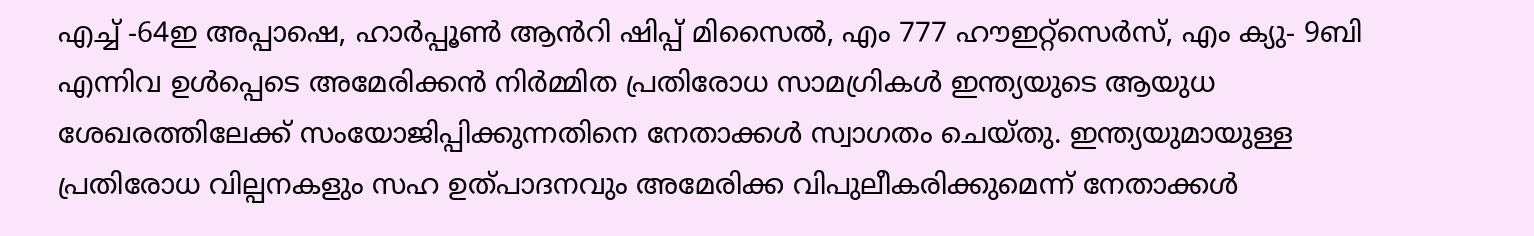എച്ച് -64ഇ അപ്പാഷെ, ഹാർപ്പൂൺ ആൻറി ഷിപ്പ് മിസൈൽ, എം 777 ഹൗഇറ്റ്സെർസ്, എം ക്യു- 9ബി എന്നിവ ഉൾപ്പെടെ അമേരിക്കൻ നിർമ്മിത പ്രതിരോധ സാമഗ്രികൾ ഇന്ത്യയുടെ ആയുധ ശേഖരത്തിലേക്ക് സംയോജിപ്പിക്കുന്നതിനെ നേതാക്കൾ സ്വാഗതം ചെയ്തു. ഇന്ത്യയുമായുള്ള പ്രതിരോധ വില്പനകളും സഹ ഉത്പാദനവും അമേരിക്ക വിപുലീകരിക്കുമെന്ന് നേതാക്കൾ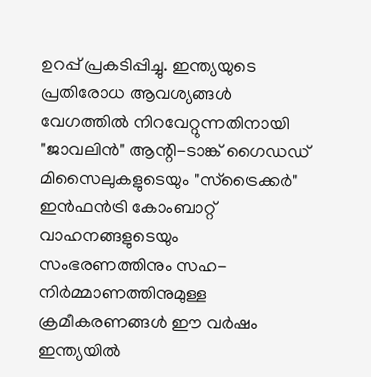ഉറപ്പ് പ്രകടിപ്പിച്ചു. ഇന്ത്യയുടെ പ്രതിരോധ ആവശ്യങ്ങൾ വേഗത്തിൽ നിറവേറ്റുന്നതിനായി "ജാവലിൻ" ആന്റി-ടാങ്ക് ഗൈഡഡ് മിസൈലുകളുടെയും "സ്ട്രൈക്കർ" ഇൻഫൻട്രി കോംബാറ്റ് വാഹനങ്ങളുടെയും സംഭരണത്തിനും സഹ-നിർമ്മാണത്തിനുമുള്ള ക്രമീകരണങ്ങൾ ഈ വർഷം ഇന്ത്യയിൽ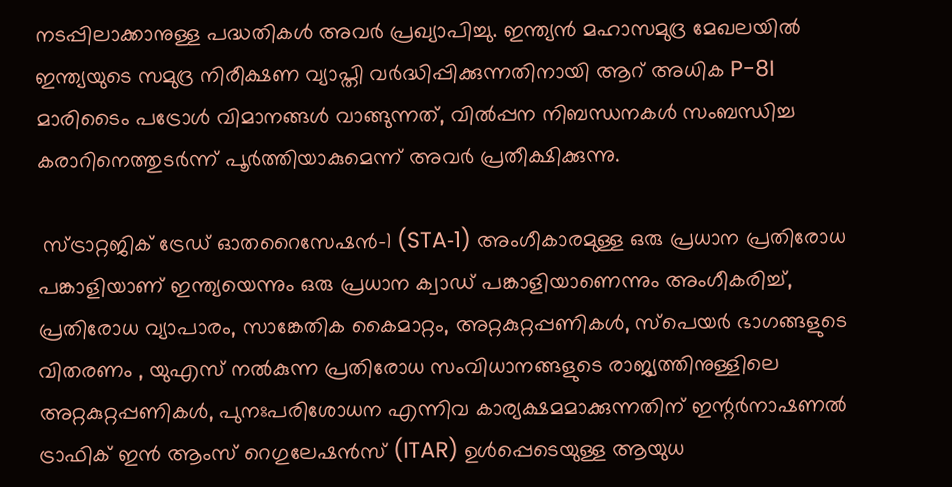നടപ്പിലാക്കാനുള്ള പദ്ധതികൾ അവർ പ്രഖ്യാപിച്ചു. ഇന്ത്യൻ മഹാസമുദ്ര മേഖലയിൽ ഇന്ത്യയുടെ സമുദ്ര നിരീക്ഷണ വ്യാപ്തി വർദ്ധിപ്പിക്കുന്നതിനായി ആറ് അധിക P-8I മാരിടൈം പട്രോൾ വിമാനങ്ങൾ വാങ്ങുന്നത്, വിൽപ്പന നിബന്ധനകൾ സംബന്ധിച്ച കരാറിനെത്തുടർന്ന് പൂർത്തിയാകുമെന്ന് അവർ പ്രതീക്ഷിക്കുന്നു.

 സ്ട്രാറ്റജിക് ട്രേഡ് ഓതറൈസേഷൻ-1 (STA‑1) അംഗീകാരമുള്ള ഒരു പ്രധാന പ്രതിരോധ പങ്കാളിയാണ് ഇന്ത്യയെന്നും ഒരു പ്രധാന ക്വാഡ് പങ്കാളിയാണെന്നും അംഗീകരിച്ച്, പ്രതിരോധ വ്യാപാരം, സാങ്കേതിക കൈമാറ്റം, അറ്റകുറ്റപ്പണികൾ, സ്പെയർ ഭാഗങ്ങളുടെ വിതരണം , യുഎസ് നൽകുന്ന പ്രതിരോധ സംവിധാനങ്ങളുടെ രാജ്യത്തിനുള്ളിലെ അറ്റകുറ്റപ്പണികൾ, പുനഃപരിശോധന എന്നിവ കാര്യക്ഷമമാക്കുന്നതിന് ഇന്റർനാഷണൽ ട്രാഫിക് ഇൻ ആംസ് റെഗുലേഷൻസ് (ITAR) ഉൾപ്പെടെയുള്ള ആയുധ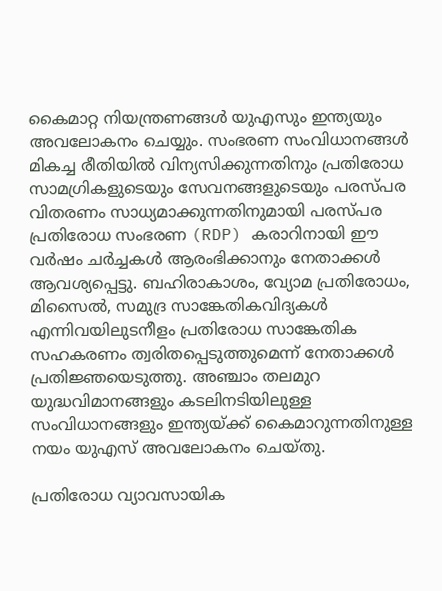കൈമാറ്റ നിയന്ത്രണങ്ങൾ യുഎസും ഇന്ത്യയും അവലോകനം ചെയ്യും. സംഭരണ സംവിധാനങ്ങൾ മികച്ച രീതിയിൽ വിന്യസിക്കുന്നതിനും പ്രതിരോധ സാമഗ്രികളുടെയും സേവനങ്ങളുടെയും പരസ്പര വിതരണം സാധ്യമാക്കുന്നതിനുമായി പരസ്പര പ്രതിരോധ സംഭരണ (RDP) കരാറിനായി ഈ വർഷം ചർച്ചകൾ ആരംഭിക്കാനും നേതാക്കൾ ആവശ്യപ്പെട്ടു. ബഹിരാകാശം, വ്യോമ പ്രതിരോധം, മിസൈൽ, സമുദ്ര സാങ്കേതികവിദ്യകൾ എന്നിവയിലുടനീളം പ്രതിരോധ സാങ്കേതിക സഹകരണം ത്വരിതപ്പെടുത്തുമെന്ന് നേതാക്കൾ പ്രതിജ്ഞയെടുത്തു. അഞ്ചാം തലമുറ യുദ്ധവിമാനങ്ങളും കടലിനടിയിലുള്ള സംവിധാനങ്ങളും ഇന്ത്യയ്ക്ക് കൈമാറുന്നതിനുള്ള നയം യുഎസ് അവലോകനം ചെയ്തു.

പ്രതിരോധ വ്യാവസായിക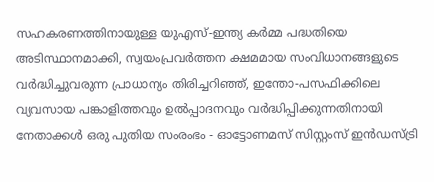സഹകരണത്തിനായുള്ള യുഎസ്-ഇന്ത്യ കർമ്മ പദ്ധതിയെ അടിസ്ഥാനമാക്കി, സ്വയംപ്രവർത്തന ക്ഷമമായ സംവിധാനങ്ങളുടെ വർദ്ധിച്ചുവരുന്ന പ്രാധാന്യം തിരിച്ചറിഞ്ഞ്, ഇന്തോ-പസഫിക്കിലെ വ്യവസായ പങ്കാളിത്തവും ഉൽപ്പാദനവും വർദ്ധിപ്പിക്കുന്നതിനായി നേതാക്കൾ ഒരു പുതിയ സംരംഭം - ഓട്ടോണമസ് സിസ്റ്റംസ് ഇൻഡസ്ട്രി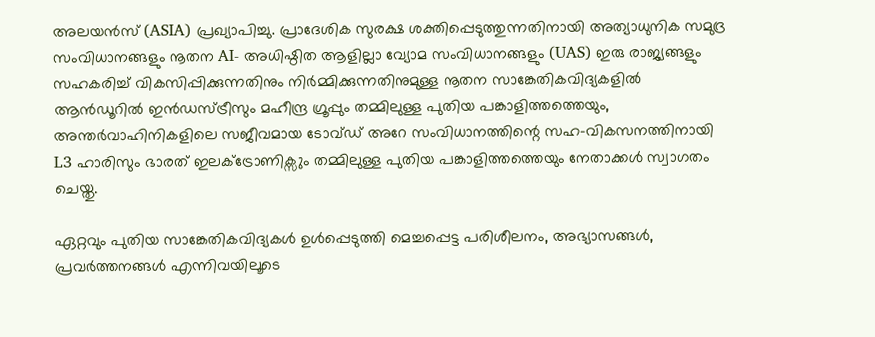അലയൻസ് (ASIA) പ്രഖ്യാപിച്ചു. പ്രാദേശിക സുരക്ഷ ശക്തിപ്പെടുത്തുന്നതിനായി അത്യാധുനിക സമുദ്ര സംവിധാനങ്ങളും നൂതന AI- അധിഷ്ഠിത ആളില്ലാ വ്യോമ സംവിധാനങ്ങളും (UAS) ഇരു രാജ്യങ്ങളും സഹകരിച്ച് വികസിപ്പിക്കുന്നതിനും നിർമ്മിക്കുന്നതിനുമുള്ള നൂതന സാങ്കേതികവിദ്യകളിൽ ആൻഡൂറിൽ ഇൻഡസ്ട്രീസും മഹീന്ദ്ര ഗ്രൂപ്പും തമ്മിലുള്ള പുതിയ പങ്കാളിത്തത്തെയും, അന്തർവാഹിനികളിലെ സജീവമായ ടോവ്ഡ് അറേ സംവിധാനത്തിന്റെ സഹ-വികസനത്തിനായി L3 ഹാരിസും ഭാരത് ഇലക്ട്രോണിക്സും തമ്മിലുള്ള പുതിയ പങ്കാളിത്തത്തെയും നേതാക്കൾ സ്വാഗതം ചെയ്തു.

ഏറ്റവും പുതിയ സാങ്കേതികവിദ്യകൾ ഉൾപ്പെടുത്തി മെച്ചപ്പെട്ട പരിശീലനം, അഭ്യാസങ്ങൾ, പ്രവർത്തനങ്ങൾ എന്നിവയിലൂടെ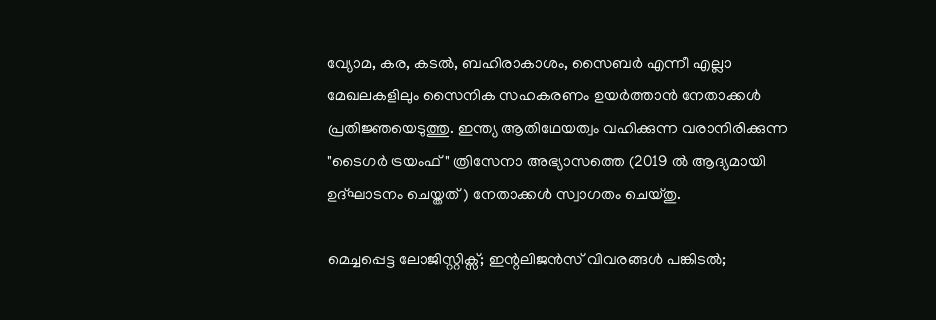വ്യോമ, കര, കടൽ, ബഹിരാകാശം, സൈബർ എന്നീ എല്ലാ മേഖലകളിലും സൈനിക സഹകരണം ഉയർത്താൻ നേതാക്കൾ പ്രതിജ്ഞയെടുത്തു. ഇന്ത്യ ആതിഥേയത്വം വഹിക്കുന്ന വരാനിരിക്കുന്ന "ടൈഗർ ട്രയംഫ്" ത്രിസേനാ അഭ്യാസത്തെ (2019 ൽ ആദ്യമായി ഉദ്ഘാടനം ചെയ്തത് ) നേതാക്കൾ സ്വാഗതം ചെയ്തു.

മെച്ചപ്പെട്ട ലോജിസ്റ്റിക്സ്; ഇന്റലിജൻസ് വിവരങ്ങൾ പങ്കിടൽ;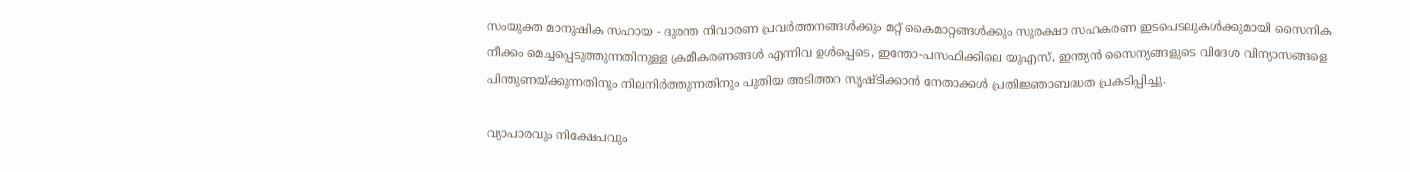സംയുക്ത മാനുഷിക സഹായ - ദുരന്ത നിവാരണ പ്രവർത്തനങ്ങൾക്കും മറ്റ് കൈമാറ്റങ്ങൾക്കും സുരക്ഷാ സഹകരണ ഇടപെടലുകൾക്കുമായി സൈനിക നീക്കം മെച്ചപ്പെടുത്തുന്നതിനുള്ള ക്രമീകരണങ്ങൾ എന്നിവ ഉൾപ്പെടെ, ഇന്തോ-പസഫിക്കിലെ യുഎസ്, ഇന്ത്യൻ സൈന്യങ്ങളുടെ വിദേശ വിന്യാസങ്ങളെ പിന്തുണയ്ക്കുന്നതിനും നിലനിർത്തുന്നതിനും പുതിയ അടിത്തറ സൃഷ്ടിക്കാൻ നേതാക്കൾ പ്രതിജ്ഞാബദ്ധത പ്രകടിപ്പിച്ചു.

വ്യാപാരവും നിക്ഷേപവും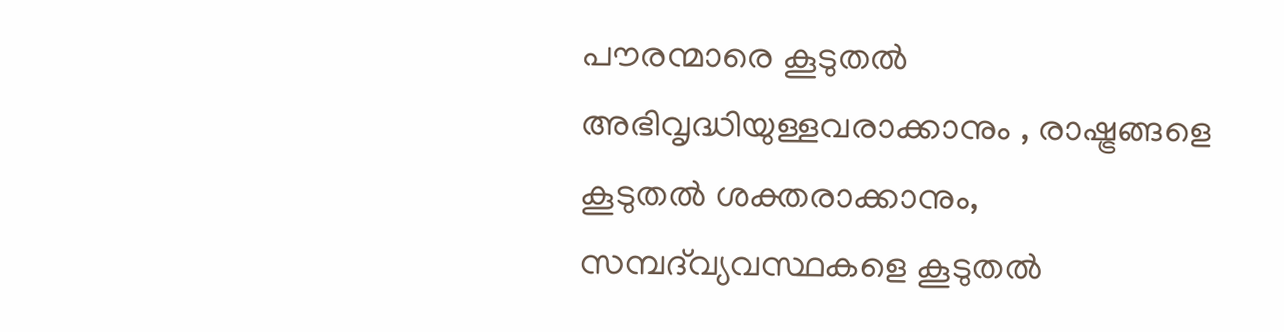പൗരന്മാരെ കൂടുതൽ അഭിവൃദ്ധിയുള്ളവരാക്കാനും , രാഷ്ട്രങ്ങളെ കൂടുതൽ ശക്തരാക്കാനും, സമ്പദ്‌വ്യവസ്ഥകളെ കൂടുതൽ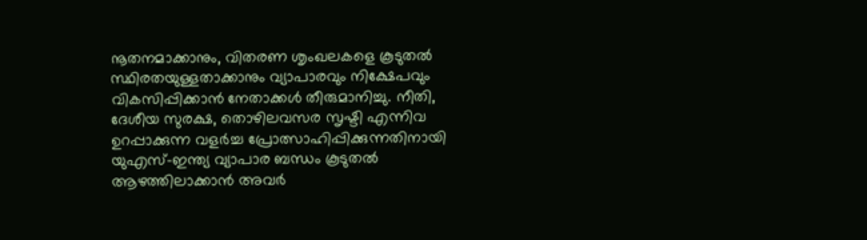നൂതനമാക്കാനും, വിതരണ ശൃംഖലകളെ കൂടുതൽ സ്ഥിരതയുള്ളതാക്കാനും വ്യാപാരവും നിക്ഷേപവും വികസിപ്പിക്കാൻ നേതാക്കൾ തീരുമാനിച്ചു. നീതി, ദേശീയ സുരക്ഷ, തൊഴിലവസര സൃഷ്ടി എന്നിവ ഉറപ്പാക്കുന്ന വളർച്ച പ്രോത്സാഹിപ്പിക്കുന്നതിനായി യുഎസ്-ഇന്ത്യ വ്യാപാര ബന്ധം കൂടുതൽ ആഴത്തിലാക്കാൻ അവർ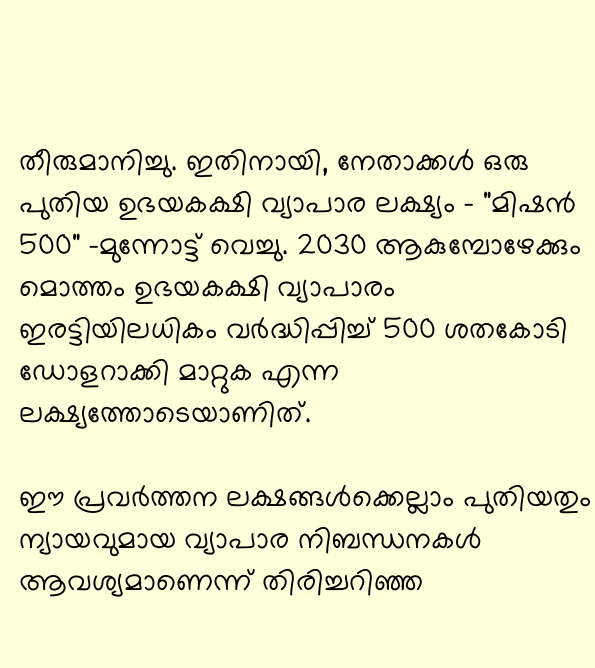തീരുമാനിച്ചു. ഇതിനായി, നേതാക്കൾ ഒരു പുതിയ ഉഭയകക്ഷി വ്യാപാര ലക്ഷ്യം - "മിഷൻ 500" -മുന്നോട്ട് വെച്ചു. 2030 ആകുമ്പോഴേക്കും മൊത്തം ഉഭയകക്ഷി വ്യാപാരം ഇരട്ടിയിലധികം വർദ്ധിപ്പിച്ച് 500 ശതകോടി ഡോളറാക്കി മാറ്റുക എന്ന ലക്ഷ്യത്തോടെയാണിത്.

ഈ പ്രവർത്തന ലക്ഷങ്ങൾക്കെല്ലാം പുതിയതും ന്യായവുമായ വ്യാപാര നിബന്ധനകൾ ആവശ്യമാണെന്ന് തിരിച്ചറിഞ്ഞ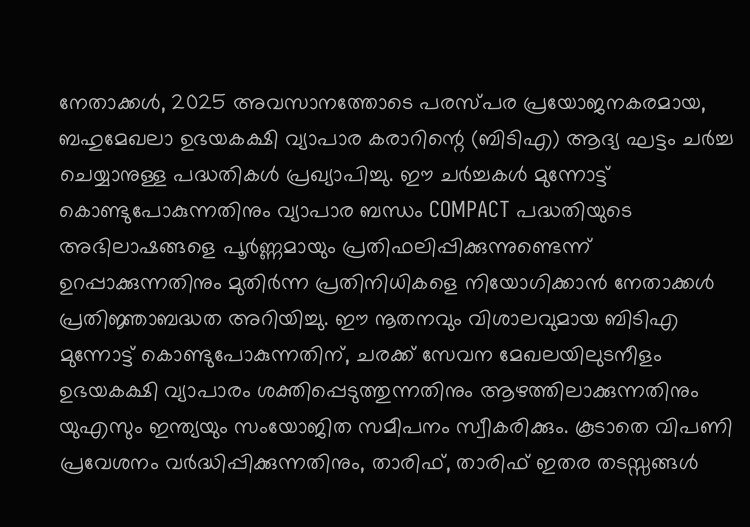നേതാക്കൾ, 2025 അവസാനത്തോടെ പരസ്പര പ്രയോജനകരമായ, ബഹുമേഖലാ ഉഭയകക്ഷി വ്യാപാര കരാറിന്റെ (ബിടിഎ) ആദ്യ ഘട്ടം ചർച്ച ചെയ്യാനുള്ള പദ്ധതികൾ പ്രഖ്യാപിച്ചു. ഈ ചർച്ചകൾ മുന്നോട്ട് കൊണ്ടുപോകുന്നതിനും വ്യാപാര ബന്ധം COMPACT പദ്ധതിയുടെ അഭിലാഷങ്ങളെ പൂർണ്ണമായും പ്രതിഫലിപ്പിക്കുന്നുണ്ടെന്ന് ഉറപ്പാക്കുന്നതിനും മുതിർന്ന പ്രതിനിധികളെ നിയോഗിക്കാൻ നേതാക്കൾ പ്രതിജ്ഞാബദ്ധത അറിയിച്ചു. ഈ നൂതനവും വിശാലവുമായ ബിടിഎ മുന്നോട്ട് കൊണ്ടുപോകുന്നതിന്, ചരക്ക് സേവന മേഖലയിലുടനീളം ഉഭയകക്ഷി വ്യാപാരം ശക്തിപ്പെടുത്തുന്നതിനും ആഴത്തിലാക്കുന്നതിനും യുഎസും ഇന്ത്യയും സംയോജിത സമീപനം സ്വീകരിക്കും. കൂടാതെ വിപണി പ്രവേശനം വർദ്ധിപ്പിക്കുന്നതിനും, താരിഫ്, താരിഫ് ഇതര തടസ്സങ്ങൾ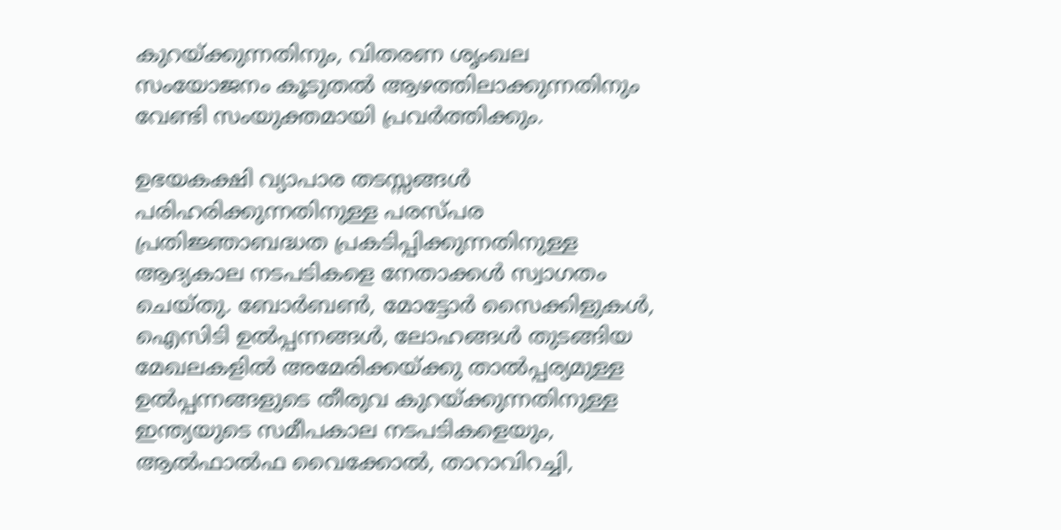കുറയ്ക്കുന്നതിനും, വിതരണ ശൃംഖല സംയോജനം കൂടുതൽ ആഴത്തിലാക്കുന്നതിനും വേണ്ടി സംയുക്തമായി പ്രവർത്തിക്കും.

ഉഭയകക്ഷി വ്യാപാര തടസ്സങ്ങൾ പരിഹരിക്കുന്നതിനുള്ള പരസ്പര പ്രതിജ്ഞാബദ്ധത പ്രകടിപ്പിക്കുന്നതിനുള്ള ആദ്യകാല നടപടികളെ നേതാക്കൾ സ്വാഗതം ചെയ്തു. ബോർബൺ, മോട്ടോർ സൈക്കിളുകൾ, ഐസിടി ഉൽപ്പന്നങ്ങൾ, ലോഹങ്ങൾ തുടങ്ങിയ മേഖലകളിൽ അമേരിക്കയ്ക്കു താൽപ്പര്യമുള്ള ഉൽപ്പന്നങ്ങളുടെ തീരുവ കുറയ്ക്കുന്നതിനുള്ള ഇന്ത്യയുടെ സമീപകാല നടപടികളെയും, ആൽഫാൽഫ വൈക്കോൽ, താറാവിറച്ചി,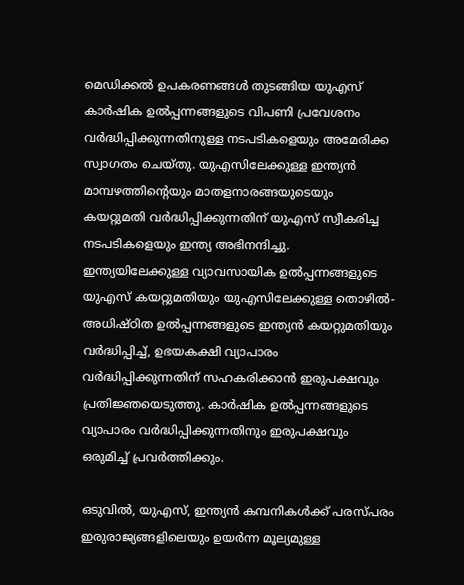മെഡിക്കൽ ഉപകരണങ്ങൾ തുടങ്ങിയ യുഎസ് കാർഷിക ഉൽപ്പന്നങ്ങളുടെ വിപണി പ്രവേശനം വർദ്ധിപ്പിക്കുന്നതിനുള്ള നടപടികളെയും അമേരിക്ക സ്വാഗതം ചെയ്തു. യുഎസിലേക്കുള്ള ഇന്ത്യൻ മാമ്പഴത്തിന്റെയും മാതളനാരങ്ങയുടെയും കയറ്റുമതി വർദ്ധിപ്പിക്കുന്നതിന് യുഎസ് സ്വീകരിച്ച നടപടികളെയും ഇന്ത്യ അഭിനന്ദിച്ചു. ഇന്ത്യയിലേക്കുള്ള വ്യാവസായിക ഉൽപ്പന്നങ്ങളുടെ യുഎസ് കയറ്റുമതിയും യുഎസിലേക്കുള്ള തൊഴിൽ-അധിഷ്ഠിത ഉൽപ്പന്നങ്ങളുടെ ഇന്ത്യൻ കയറ്റുമതിയും വർദ്ധിപ്പിച്ച്, ഉഭയകക്ഷി വ്യാപാരം വർദ്ധിപ്പിക്കുന്നതിന് സഹകരിക്കാൻ ഇരുപക്ഷവും പ്രതിജ്ഞയെടുത്തു. കാർഷിക ഉൽപ്പന്നങ്ങളുടെ വ്യാപാരം വർദ്ധിപ്പിക്കുന്നതിനും ഇരുപക്ഷവും ഒരുമിച്ച് പ്രവർത്തിക്കും.

ഒടുവിൽ, യുഎസ്, ഇന്ത്യൻ കമ്പനികൾക്ക് പരസ്പരം ഇരുരാജ്യങ്ങളിലെയും ഉയർന്ന മൂല്യമുള്ള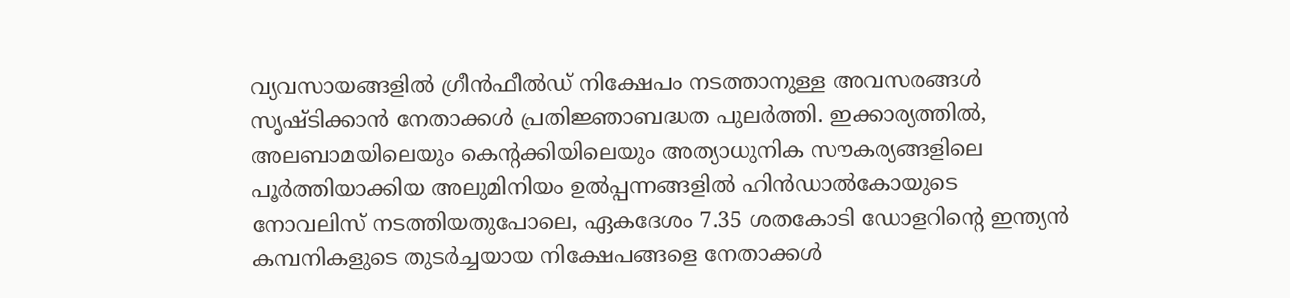വ്യവസായങ്ങളിൽ ഗ്രീൻഫീൽഡ് നിക്ഷേപം നടത്താനുള്ള അവസരങ്ങൾ സൃഷ്ടിക്കാൻ നേതാക്കൾ പ്രതിജ്ഞാബദ്ധത പുലർത്തി. ഇക്കാര്യത്തിൽ, അലബാമയിലെയും കെന്റക്കിയിലെയും അത്യാധുനിക സൗകര്യങ്ങളിലെ പൂർത്തിയാക്കിയ അലുമിനിയം ഉൽപ്പന്നങ്ങളിൽ ഹിൻഡാൽകോയുടെ നോവലിസ് നടത്തിയതുപോലെ, ഏകദേശം 7.35 ശതകോടി ഡോളറിന്റെ ഇന്ത്യൻ കമ്പനികളുടെ തുടർച്ചയായ നിക്ഷേപങ്ങളെ നേതാക്കൾ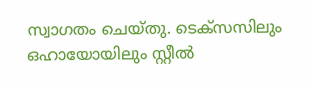സ്വാഗതം ചെയ്തു. ടെക്സസിലും ഒഹായോയിലും സ്റ്റീൽ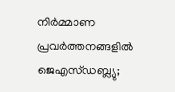നിർമ്മാണ പ്രവർത്തനങ്ങളിൽ ജെഎസ്ഡബ്ല്യു;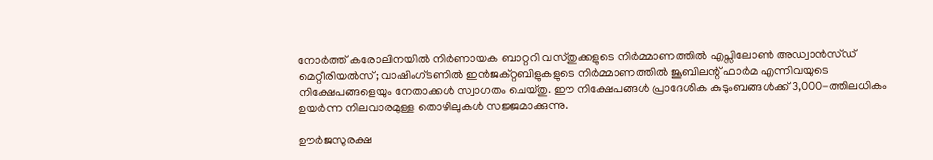നോർത്ത് കരോലിനയിൽ നിർണായക ബാറ്ററി വസ്തുക്കളുടെ നിർമ്മാണത്തിൽ എപ്സിലോൺ അഡ്വാൻസ്ഡ് മെറ്റീരിയൽസ്; വാഷിംഗ്ടണിൽ ഇൻജക്റ്റബിളുകളുടെ നിർമ്മാണത്തിൽ ജൂബിലന്റ് ഫാർമ എന്നിവയുടെ നിക്ഷേപങ്ങളെയും നേതാക്കൾ സ്വാഗതം ചെയ്തു. ഈ നിക്ഷേപങ്ങൾ പ്രാദേശിക കുടുംബങ്ങൾക്ക് 3,000-ത്തിലധികം ഉയർന്ന നിലവാരമുള്ള തൊഴിലുകൾ സജ്ജമാക്കുന്നു.

ഊർജസുരക്ഷ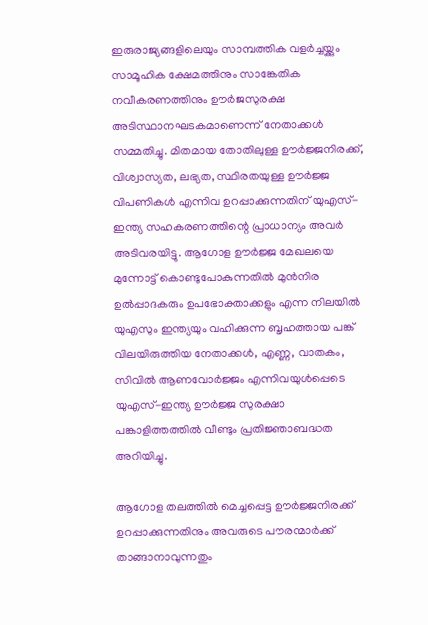ഇരുരാജ്യങ്ങളിലെയും സാമ്പത്തിക വളർച്ചയ്ക്കും സാമൂഹിക ക്ഷേമത്തിനും സാങ്കേതിക നവീകരണത്തിനും ഊർജസുരക്ഷ അടിസ്ഥാനഘടകമാണെന്ന് നേതാക്കൾ സമ്മതിച്ചു. മിതമായ തോതിലുള്ള ഊർജ്ജനിരക്ക്, വിശ്വാസ്യത, ലഭ്യത, സ്ഥിരതയുള്ള ഊർജ്ജ വിപണികൾ എന്നിവ ഉറപ്പാക്കുന്നതിന് യുഎസ്-ഇന്ത്യ സഹകരണത്തിന്റെ പ്രാധാന്യം അവർ അടിവരയിട്ടു. ആഗോള ഊർജ്ജ മേഖലയെ മുന്നോട്ട് കൊണ്ടുപോകുന്നതിൽ മുൻനിര ഉൽ‌പ്പാദകരും ഉപഭോക്താക്കളും എന്ന നിലയിൽ യുഎസും ഇന്ത്യയും വഹിക്കുന്ന ബൃഹത്തായ പങ്ക് വിലയിരുത്തിയ നേതാക്കൾ, എണ്ണ, വാതകം, സിവിൽ ആണവോർജ്ജം എന്നിവയുൾപ്പെടെ യുഎസ്-ഇന്ത്യ ഊർജ്ജ സുരക്ഷാ പങ്കാളിത്തത്തിൽ വീണ്ടും പ്രതിജ്ഞാബദ്ധത അറിയിച്ചു.

ആഗോള തലത്തിൽ മെച്ചപ്പെട്ട ഊർജ്ജനിരക്ക്  ഉറപ്പാക്കുന്നതിനും അവരുടെ പൗരന്മാർക്ക് താങ്ങാനാവുന്നതും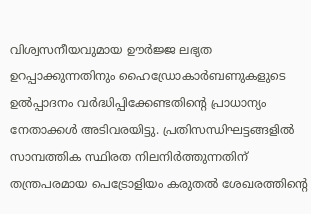വിശ്വസനീയവുമായ ഊർജ്ജ ലഭ്യത ഉറപ്പാക്കുന്നതിനും ഹൈഡ്രോകാർബണുകളുടെ ഉൽപ്പാദനം വർദ്ധിപ്പിക്കേണ്ടതിന്റെ പ്രാധാന്യം നേതാക്കൾ അടിവരയിട്ടു. പ്രതിസന്ധിഘട്ടങ്ങളിൽ സാമ്പത്തിക സ്ഥിരത നിലനിർത്തുന്നതിന് തന്ത്രപരമായ പെട്രോളിയം കരുതൽ ശേഖരത്തിന്റെ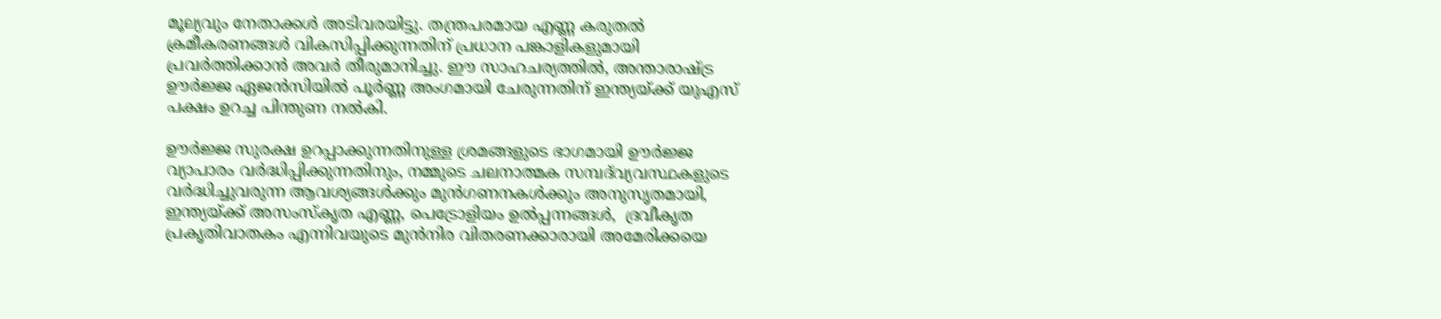മൂല്യവും നേതാക്കൾ അടിവരയിട്ടു. തന്ത്രപരമായ എണ്ണ കരുതൽ ക്രമീകരണങ്ങൾ വികസിപ്പിക്കുന്നതിന് പ്രധാന പങ്കാളികളുമായി പ്രവർത്തിക്കാൻ അവർ തീരുമാനിച്ചു. ഈ സാഹചര്യത്തിൽ, അന്താരാഷ്ട്ര ഊർജ്ജ ഏജൻസിയിൽ പൂർണ്ണ അംഗമായി ചേരുന്നതിന് ഇന്ത്യയ്ക്ക് യുഎസ് പക്ഷം ഉറച്ച പിന്തുണ നൽകി.

ഊർജ്ജ സുരക്ഷ ഉറപ്പാക്കുന്നതിനുള്ള ശ്രമങ്ങളുടെ ഭാഗമായി ഊർജ്ജ വ്യാപാരം വർദ്ധിപ്പിക്കുന്നതിനും, നമ്മുടെ ചലനാത്മക സമ്പദ്‌വ്യവസ്ഥകളുടെ വർദ്ധിച്ചുവരുന്ന ആവശ്യങ്ങൾക്കും മുൻഗണനകൾക്കും അനുസൃതമായി, ഇന്ത്യയ്ക്ക് അസംസ്കൃത എണ്ണ, പെട്രോളിയം ഉൽപ്പന്നങ്ങൾ,  ദ്രവീകൃത പ്രകൃതിവാതകം എന്നിവയുടെ മുൻനിര വിതരണക്കാരായി അമേരിക്കയെ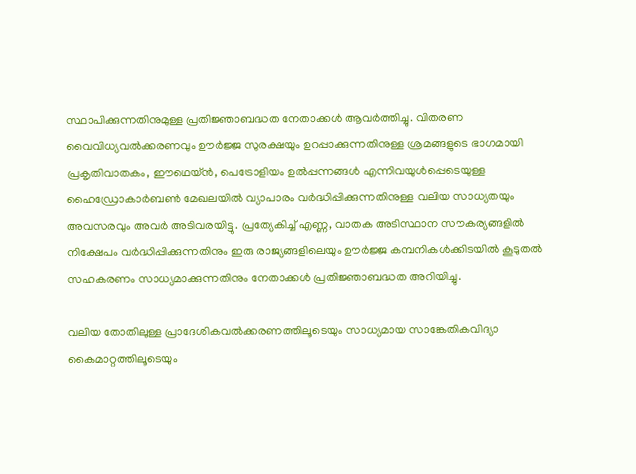സ്ഥാപിക്കുന്നതിനുമുള്ള പ്രതിജ്ഞാബദ്ധത നേതാക്കൾ ആവർത്തിച്ചു. വിതരണ വൈവിധ്യവൽക്കരണവും ഊർജ്ജ സുരക്ഷയും ഉറപ്പാക്കുന്നതിനുള്ള ശ്രമങ്ങളുടെ ഭാഗമായി പ്രകൃതിവാതകം, ഈഥെയ്ൻ, പെട്രോളിയം ഉൽപ്പന്നങ്ങൾ എന്നിവയുൾപ്പെടെയുള്ള ഹൈഡ്രോകാർബൺ മേഖലയിൽ വ്യാപാരം വർദ്ധിപ്പിക്കുന്നതിനുള്ള വലിയ സാധ്യതയും അവസരവും അവർ അടിവരയിട്ടു. പ്രത്യേകിച്ച് എണ്ണ, വാതക അടിസ്ഥാന സൗകര്യങ്ങളിൽ നിക്ഷേപം വർദ്ധിപ്പിക്കുന്നതിനും ഇരു രാജ്യങ്ങളിലെയും ഊർജ്ജ കമ്പനികൾക്കിടയിൽ കൂടുതൽ സഹകരണം സാധ്യമാക്കുന്നതിനും നേതാക്കൾ പ്രതിജ്ഞാബദ്ധത അറിയിച്ചു.

വലിയ തോതിലുള്ള പ്രാദേശികവൽക്കരണത്തിലൂടെയും സാധ്യമായ സാങ്കേതികവിദ്യാ കൈമാറ്റത്തിലൂടെയും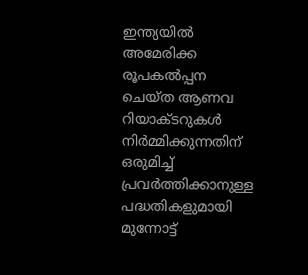ഇന്ത്യയിൽ അമേരിക്ക രൂപകൽപ്പന ചെയ്ത ആണവ റിയാക്ടറുകൾ നിർമ്മിക്കുന്നതിന് ഒരുമിച്ച് പ്രവർത്തിക്കാനുള്ള പദ്ധതികളുമായി മുന്നോട്ട്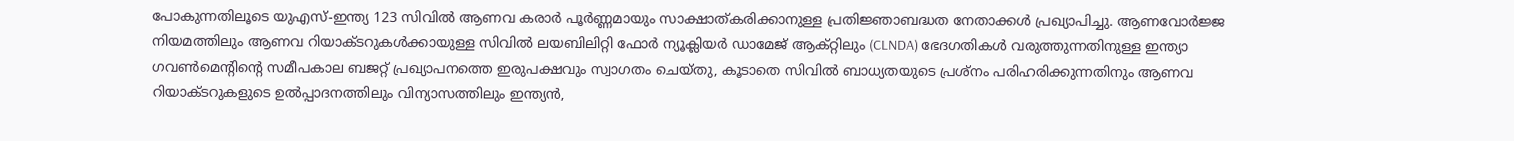പോകുന്നതിലൂടെ യുഎസ്-ഇന്ത്യ 123 സിവിൽ ആണവ കരാർ പൂർണ്ണമായും സാക്ഷാത്കരിക്കാനുള്ള പ്രതിജ്ഞാബദ്ധത നേതാക്കൾ പ്രഖ്യാപിച്ചു. ആണവോർജ്ജ നിയമത്തിലും ആണവ റിയാക്ടറുകൾക്കായുള്ള സിവിൽ ലയബിലിറ്റി ഫോർ ന്യൂക്ലിയർ ഡാമേജ് ആക്റ്റിലും (CLNDA) ഭേദഗതികൾ വരുത്തുന്നതിനുള്ള ഇന്ത്യാ ഗവൺമെന്റിന്റെ സമീപകാല ബജറ്റ് പ്രഖ്യാപനത്തെ ഇരുപക്ഷവും സ്വാഗതം ചെയ്തു, കൂടാതെ സിവിൽ ബാധ്യതയുടെ പ്രശ്നം പരിഹരിക്കുന്നതിനും ആണവ റിയാക്ടറുകളുടെ ഉൽപ്പാദനത്തിലും വിന്യാസത്തിലും ഇന്ത്യൻ,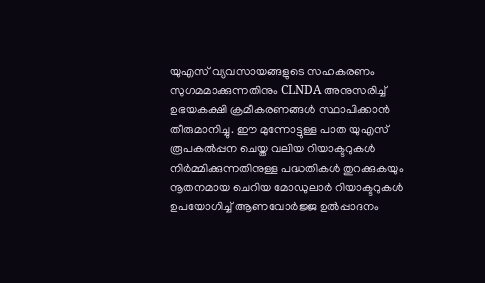യുഎസ് വ്യവസായങ്ങളുടെ സഹകരണം സുഗമമാക്കുന്നതിനും CLNDA അനുസരിച്ച് ഉഭയകക്ഷി ക്രമീകരണങ്ങൾ സ്ഥാപിക്കാൻ തീരുമാനിച്ചു. ഈ മുന്നോട്ടുള്ള പാത യുഎസ് രൂപകൽപ്പന ചെയ്ത വലിയ റിയാക്ടറുകൾ നിർമ്മിക്കുന്നതിനുള്ള പദ്ധതികൾ തുറക്കുകയും നൂതനമായ ചെറിയ മോഡുലാർ റിയാക്ടറുകൾ ഉപയോഗിച്ച് ആണവോർജ്ജ ഉൽപ്പാദനം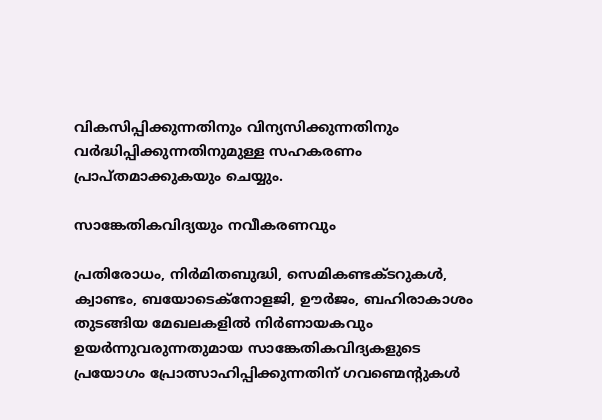വികസിപ്പിക്കുന്നതിനും വിന്യസിക്കുന്നതിനും വർദ്ധിപ്പിക്കുന്നതിനുമുള്ള സഹകരണം പ്രാപ്തമാക്കുകയും ചെയ്യും.

സാങ്കേതികവിദ്യയും നവീകരണവും

പ്രതിരോധം, നിർമിതബുദ്ധി, സെമികണ്ടക്ടറുകൾ, ക്വാണ്ടം, ബയോടെക്നോളജി, ഊർജം, ബഹിരാകാശം തുടങ്ങിയ മേഖലകളിൽ നിർണായകവും ഉയർന്നുവരുന്നതുമായ സാങ്കേതികവിദ്യകളുടെ പ്രയോഗം പ്രോത്സാഹിപ്പിക്കുന്നതിന് ഗവണ്മെന്റുകൾ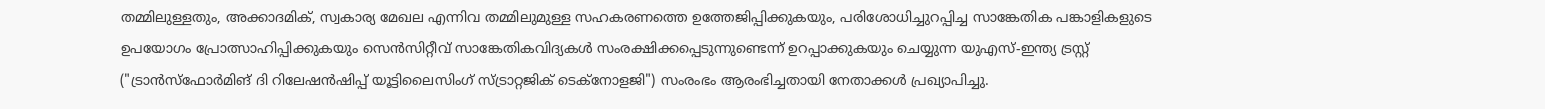തമ്മിലുള്ളതും, അക്കാദമിക്, സ്വകാര്യ മേഖല എന്നിവ തമ്മിലുമുള്ള സഹകരണത്തെ ഉത്തേജിപ്പിക്കുകയും, പരിശോധിച്ചുറപ്പിച്ച സാങ്കേതിക പങ്കാളികളുടെ ഉപയോഗം പ്രോത്സാഹിപ്പിക്കുകയും സെൻസിറ്റീവ് സാങ്കേതികവിദ്യകൾ സംരക്ഷിക്കപ്പെടുന്നുണ്ടെന്ന് ഉറപ്പാക്കുകയും ചെയ്യുന്ന യുഎസ്-ഇന്ത്യ ട്രസ്റ്റ് ("ട്രാൻസ്ഫോർമിങ് ദി റിലേഷൻഷിപ്പ് യൂട്ടിലൈസിംഗ് സ്ട്രാറ്റജിക് ടെക്നോളജി") സംരംഭം ആരംഭിച്ചതായി നേതാക്കൾ പ്രഖ്യാപിച്ചു.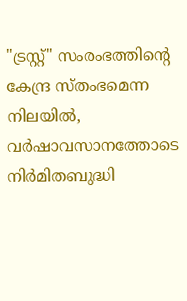"ട്രസ്റ്റ്" സംരംഭത്തിന്റെ കേന്ദ്ര സ്തംഭമെന്ന നിലയിൽ, വർഷാവസാനത്തോടെ നിർമിതബുദ്ധി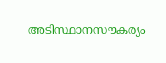അടിസ്ഥാനസൗകര്യം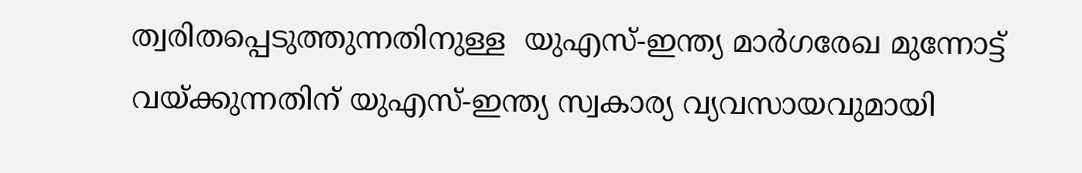ത്വരിതപ്പെടുത്തുന്നതിനുള്ള  യുഎസ്-ഇന്ത്യ മാർഗരേഖ മുന്നോട്ട് വയ്ക്കുന്നതിന് യുഎസ്-ഇന്ത്യ സ്വകാര്യ വ്യവസായവുമായി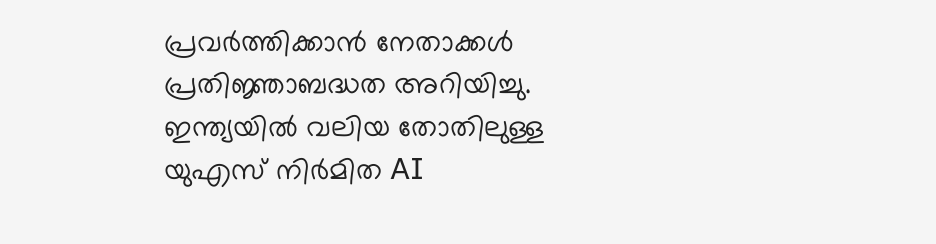പ്രവർത്തിക്കാൻ നേതാക്കൾ പ്രതിജ്ഞാബദ്ധത അറിയിച്ചു. ഇന്ത്യയിൽ വലിയ തോതിലുള്ള യുഎസ് നിർമിത AI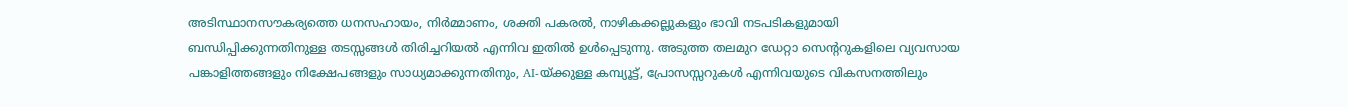അടിസ്ഥാനസൗകര്യത്തെ ധനസഹായം, നിർമ്മാണം, ശക്തി പകരൽ, നാഴികക്കല്ലുകളും ഭാവി നടപടികളുമായി ബന്ധിപ്പിക്കുന്നതിനുള്ള തടസ്സങ്ങൾ തിരിച്ചറിയൽ എന്നിവ ഇതിൽ ഉൾപ്പെടുന്നു. അടുത്ത തലമുറ ഡേറ്റാ സെന്ററുകളിലെ വ്യവസായ പങ്കാളിത്തങ്ങളും നിക്ഷേപങ്ങളും സാധ്യമാക്കുന്നതിനും, AI-യ്‌ക്കുള്ള കമ്പ്യൂട്ട്, പ്രോസസ്സറുകൾ എന്നിവയുടെ വികസനത്തിലും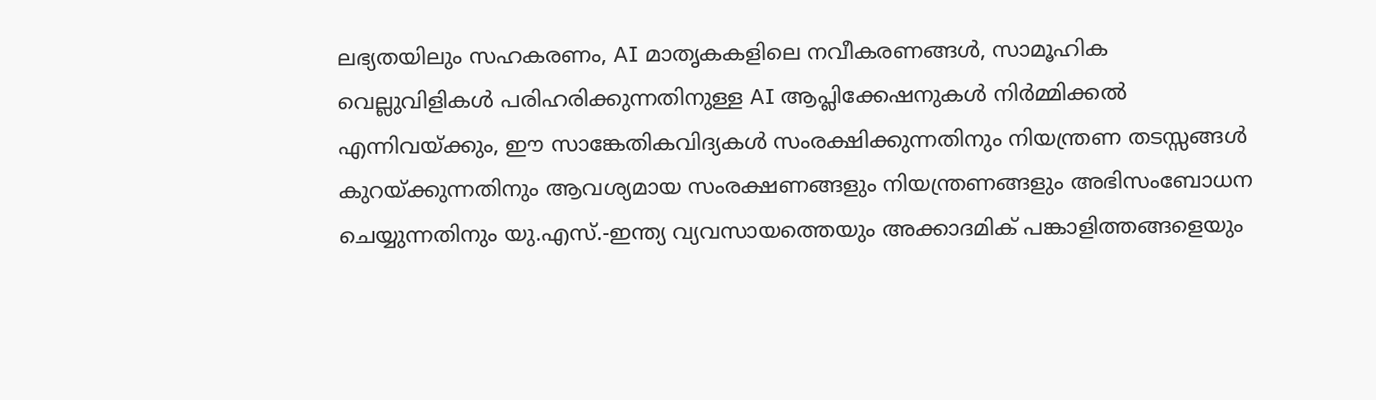ലഭ്യതയിലും സഹകരണം, AI മാതൃകകളിലെ നവീകരണങ്ങൾ, സാമൂഹിക വെല്ലുവിളികൾ പരിഹരിക്കുന്നതിനുള്ള AI ആപ്ലിക്കേഷനുകൾ നിർമ്മിക്കൽ എന്നിവയ്‌ക്കും, ഈ സാങ്കേതികവിദ്യകൾ സംരക്ഷിക്കുന്നതിനും നിയന്ത്രണ തടസ്സങ്ങൾ കുറയ്ക്കുന്നതിനും ആവശ്യമായ സംരക്ഷണങ്ങളും നിയന്ത്രണങ്ങളും അഭിസംബോധന ചെയ്യുന്നതിനും യു.എസ്.-ഇന്ത്യ വ്യവസായത്തെയും അക്കാദമിക് പങ്കാളിത്തങ്ങളെയും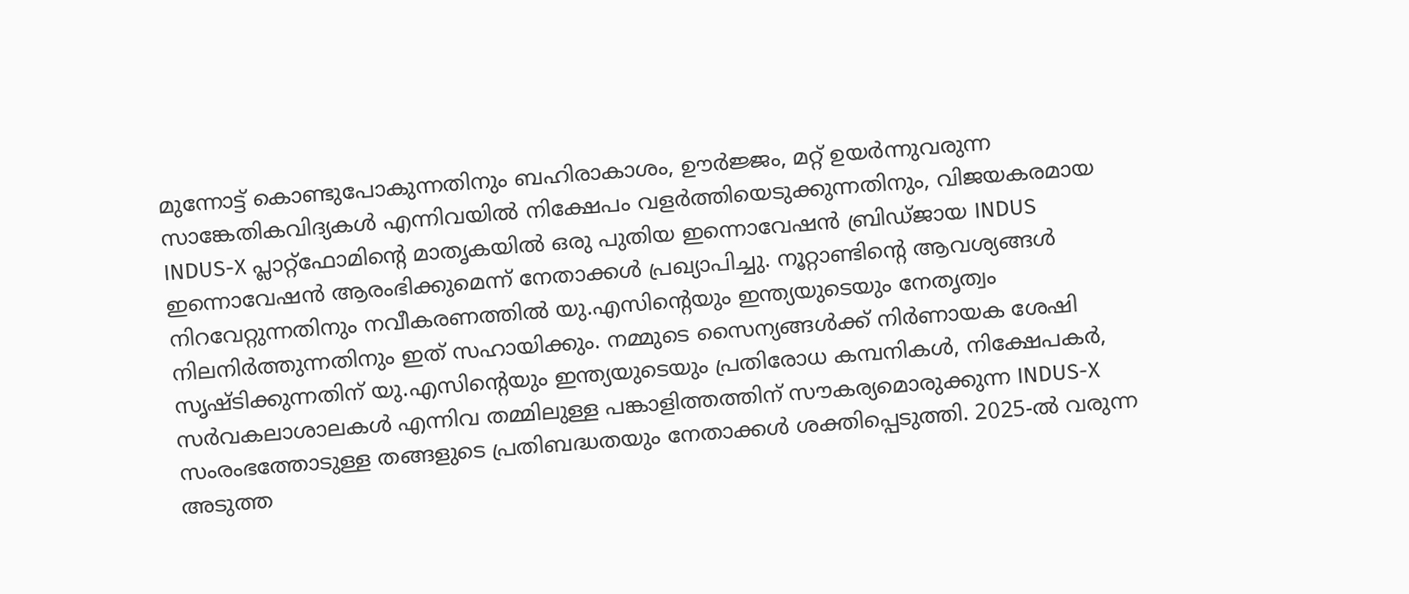മുന്നോട്ട് കൊണ്ടുപോകുന്നതിനും ബഹിരാകാശം, ഊർജ്ജം, മറ്റ് ഉയർന്നുവരുന്ന സാങ്കേതികവിദ്യകൾ എന്നിവയിൽ നിക്ഷേപം വളർത്തിയെടുക്കുന്നതിനും, വിജയകരമായ INDUS-X പ്ലാറ്റ്‌ഫോമിന്റെ മാതൃകയിൽ ഒരു പുതിയ ഇന്നൊവേഷൻ ബ്രിഡ്ജായ INDUS ഇന്നൊവേഷൻ ആരംഭിക്കുമെന്ന് നേതാക്കൾ പ്രഖ്യാപിച്ചു. നൂറ്റാണ്ടിന്റെ ആവശ്യങ്ങൾ നിറവേറ്റുന്നതിനും നവീകരണത്തിൽ യു.എസിന്റെയും ഇന്ത്യയുടെയും നേതൃത്വം നിലനിർത്തുന്നതിനും ഇത് സഹായിക്കും. നമ്മുടെ സൈന്യങ്ങൾക്ക് നിർണായക ശേഷി സൃഷ്ടിക്കുന്നതിന് യു.എസിന്റെയും ഇന്ത്യയുടെയും പ്രതിരോധ കമ്പനികൾ, നിക്ഷേപകർ, സർവകലാശാലകൾ എന്നിവ തമ്മിലുള്ള പങ്കാളിത്തത്തിന് സൗകര്യമൊരുക്കുന്ന INDUS-X സംരംഭത്തോടുള്ള തങ്ങളുടെ പ്രതിബദ്ധതയും നേതാക്കൾ ശക്തിപ്പെടുത്തി. 2025-ൽ വരുന്ന അടുത്ത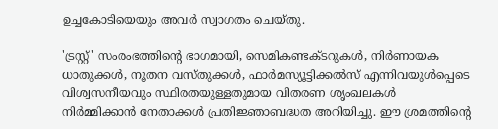ഉച്ചകോടിയെയും അവർ സ്വാഗതം ചെയ്തു.

'ട്രസ്റ്റ്' സംരംഭത്തിന്റെ ഭാഗമായി, സെമികണ്ടക്ടറുകൾ, നിർണായക ധാതുക്കൾ, നൂതന വസ്തുക്കൾ, ഫാർമസ്യൂട്ടിക്കൽസ് എന്നിവയുൾപ്പെടെ വിശ്വസനീയവും സ്ഥിരതയുള്ളതുമായ വിതരണ ശൃംഖലകൾ നിർമ്മിക്കാൻ നേതാക്കൾ പ്രതിജ്ഞാബദ്ധത അറിയിച്ചു. ഈ ശ്രമത്തിന്റെ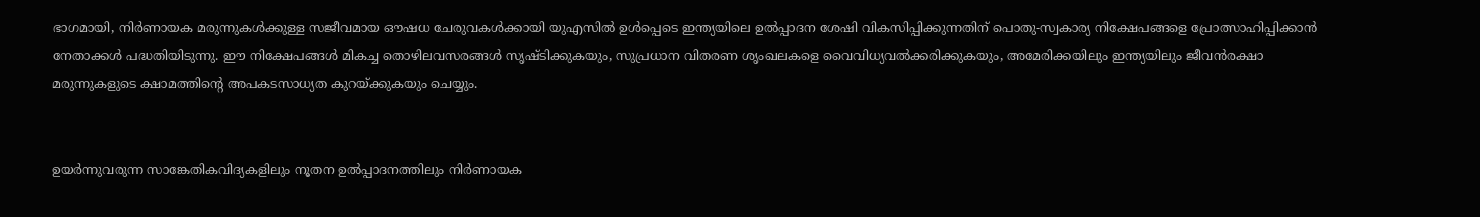ഭാഗമായി, നിർണായക മരുന്നുകൾക്കുള്ള സജീവമായ ഔഷധ ചേരുവകൾക്കായി യുഎസിൽ ഉൾപ്പെടെ ഇന്ത്യയിലെ ഉൽപ്പാദന ശേഷി വികസിപ്പിക്കുന്നതിന് പൊതു-സ്വകാര്യ നിക്ഷേപങ്ങളെ പ്രോത്സാഹിപ്പിക്കാൻ നേതാക്കൾ പദ്ധതിയിടുന്നു. ഈ നിക്ഷേപങ്ങൾ മികച്ച തൊഴിലവസരങ്ങൾ സൃഷ്ടിക്കുകയും, സുപ്രധാന വിതരണ ശൃംഖലകളെ വൈവിധ്യവൽക്കരിക്കുകയും, അമേരിക്കയിലും ഇന്ത്യയിലും ജീവൻരക്ഷാ മരുന്നുകളുടെ ക്ഷാമത്തിന്റെ അപകടസാധ്യത കുറയ്ക്കുകയും ചെയ്യും.


ഉയർന്നുവരുന്ന സാങ്കേതികവിദ്യകളിലും നൂതന ഉൽപ്പാദനത്തിലും നിർണായക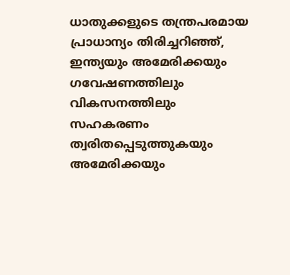ധാതുക്കളുടെ തന്ത്രപരമായ പ്രാധാന്യം തിരിച്ചറിഞ്ഞ്, ഇന്ത്യയും അമേരിക്കയും ഗവേഷണത്തിലും വികസനത്തിലും സഹകരണം ത്വരിതപ്പെടുത്തുകയും അമേരിക്കയും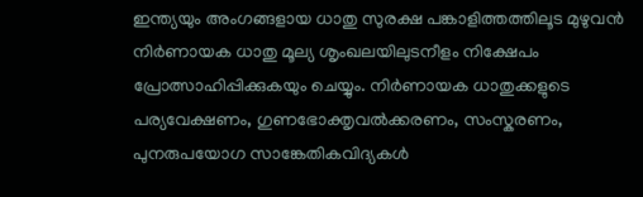ഇന്ത്യയും അംഗങ്ങളായ ധാതു സുരക്ഷ പങ്കാളിത്തത്തിലൂട മുഴുവൻ നിർണായക ധാതു മൂല്യ ശൃംഖലയിലുടനീളം നിക്ഷേപം പ്രോത്സാഹിപ്പിക്കുകയും ചെയ്യും. നിർണായക ധാതുക്കളുടെ പര്യവേക്ഷണം, ഗുണഭോക്തൃവൽക്കരണം, സംസ്കരണം, പുനരുപയോഗ സാങ്കേതികവിദ്യകൾ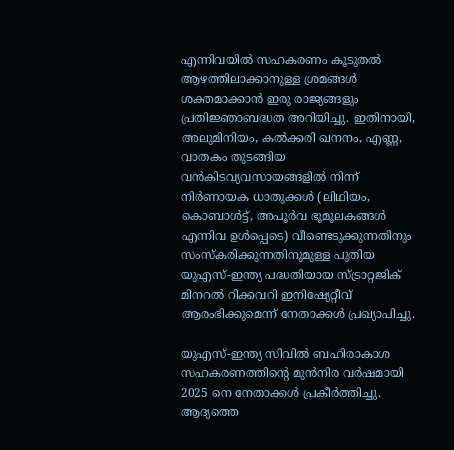എന്നിവയിൽ സഹകരണം കൂടുതൽ ആഴത്തിലാക്കാനുള്ള ശ്രമങ്ങൾ ശക്തമാക്കാൻ ഇരു രാജ്യങ്ങളും പ്രതിജ്ഞാബദ്ധത അറിയിച്ചു. ഇതിനായി, അലുമിനിയം, കൽക്കരി ഖനനം, എണ്ണ, വാതകം തുടങ്ങിയ വൻകിടവ്യവസായങ്ങളിൽ നിന്ന് നിർണായക ധാതുക്കൾ (ലിഥിയം, കൊബാൾട്ട്, അപൂർവ ഭൂമൂലകങ്ങൾ എന്നിവ ഉൾപ്പെടെ) വീണ്ടെടുക്കുന്നതിനും സംസ്കരിക്കുന്നതിനുമുള്ള പുതിയ യുഎസ്-ഇന്ത്യ പദ്ധതിയായ സ്ട്രാറ്റജിക് മിനറൽ റിക്കവറി ഇനിഷ്യേറ്റീവ് ആരംഭിക്കുമെന്ന് നേതാക്കൾ പ്രഖ്യാപിച്ചു.

യുഎസ്-ഇന്ത്യ സിവിൽ ബഹിരാകാശ സഹകരണത്തിന്റെ മുൻനിര വർഷമായി 2025 നെ നേതാക്കൾ പ്രകീർത്തിച്ചു. ആദ്യത്തെ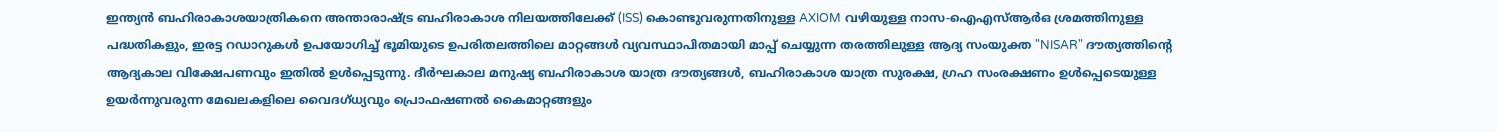ഇന്ത്യൻ ബഹിരാകാശയാത്രികനെ അന്താരാഷ്ട്ര ബഹിരാകാശ നിലയത്തിലേക്ക് (ISS) കൊണ്ടുവരുന്നതിനുള്ള AXIOM വഴിയുള്ള നാസ-ഐഎസ്ആർഒ ശ്രമത്തിനുള്ള പദ്ധതികളും, ഇരട്ട റഡാറുകൾ ഉപയോഗിച്ച് ഭൂമിയുടെ ഉപരിതലത്തിലെ മാറ്റങ്ങൾ വ്യവസ്ഥാപിതമായി മാപ്പ് ചെയ്യുന്ന തരത്തിലുള്ള ആദ്യ സംയുക്ത "NISAR" ദൗത്യത്തിന്റെ ആദ്യകാല വിക്ഷേപണവും ഇതിൽ ഉൾപ്പെടുന്നു. ദീർഘകാല മനുഷ്യ ബഹിരാകാശ യാത്ര ദൗത്യങ്ങൾ, ബഹിരാകാശ യാത്ര സുരക്ഷ, ഗ്രഹ സംരക്ഷണം ഉൾപ്പെടെയുള്ള ഉയർന്നുവരുന്ന മേഖലകളിലെ വൈദഗ്ധ്യവും പ്രൊഫഷണൽ കൈമാറ്റങ്ങളും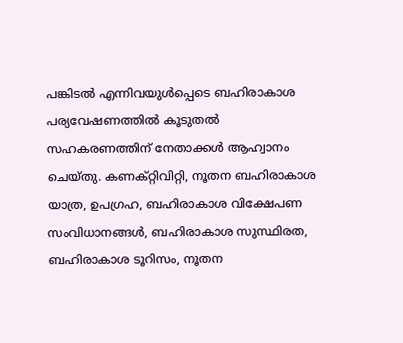പങ്കിടൽ എന്നിവയുൾപ്പെടെ ബഹിരാകാശ പര്യവേഷണത്തിൽ കൂടുതൽ സഹകരണത്തിന് നേതാക്കൾ ആഹ്വാനം ചെയ്തു. കണക്റ്റിവിറ്റി, നൂതന ബഹിരാകാശ യാത്ര, ഉപഗ്രഹ, ബഹിരാകാശ വിക്ഷേപണ സംവിധാനങ്ങൾ, ബഹിരാകാശ സുസ്ഥിരത, ബഹിരാകാശ ടൂറിസം, നൂതന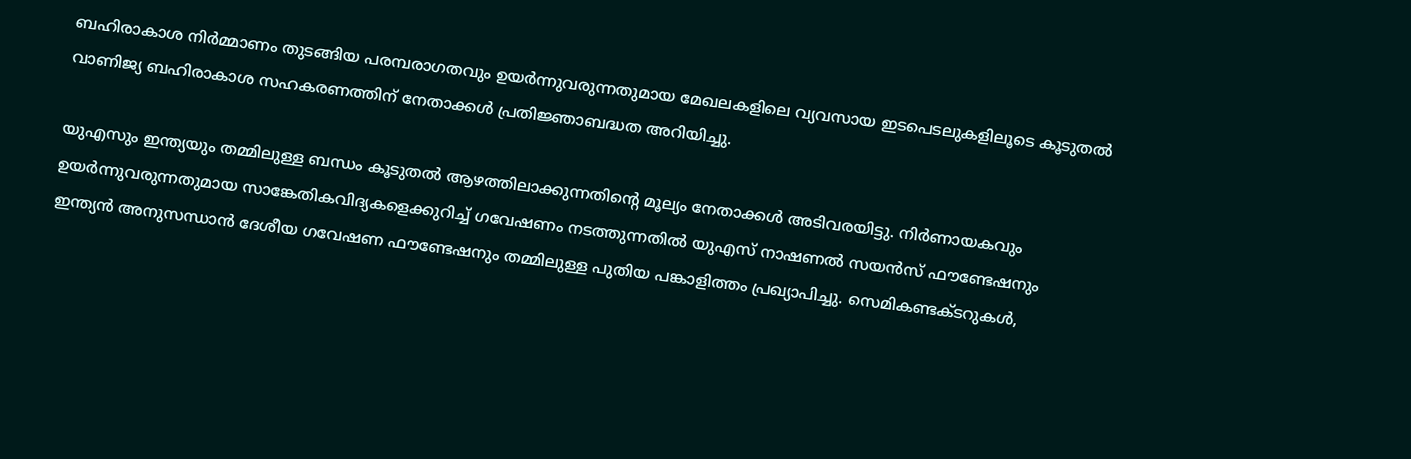ബഹിരാകാശ നിർമ്മാണം തുടങ്ങിയ പരമ്പരാഗതവും ഉയർന്നുവരുന്നതുമായ മേഖലകളിലെ വ്യവസായ ഇടപെടലുകളിലൂടെ കൂടുതൽ വാണിജ്യ ബഹിരാകാശ സഹകരണത്തിന് നേതാക്കൾ പ്രതിജ്ഞാബദ്ധത അറിയിച്ചു.

യുഎസും ഇന്ത്യയും തമ്മിലുള്ള ബന്ധം കൂടുതൽ ആഴത്തിലാക്കുന്നതിന്റെ മൂല്യം നേതാക്കൾ അടിവരയിട്ടു. നിർണായകവും ഉയർന്നുവരുന്നതുമായ സാങ്കേതികവിദ്യകളെക്കുറിച്ച് ഗവേഷണം നടത്തുന്നതിൽ യുഎസ് നാഷണൽ സയൻസ് ഫൗണ്ടേഷനും ഇന്ത്യൻ അനുസന്ധാൻ ദേശീയ ഗവേഷണ ഫൗണ്ടേഷനും തമ്മിലുള്ള പുതിയ പങ്കാളിത്തം പ്രഖ്യാപിച്ചു. സെമികണ്ടക്ടറുകൾ,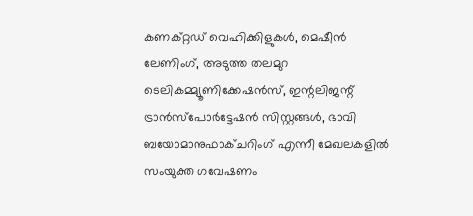കണക്റ്റഡ് വെഹിക്കിളുകൾ, മെഷീൻ ലേണിംഗ്, അടുത്ത തലമുറ ടെലികമ്മ്യൂണിക്കേഷൻസ്, ഇന്റലിജന്റ് ട്രാൻസ്പോർട്ടേഷൻ സിസ്റ്റങ്ങൾ, ഭാവി ബയോമാനുഫാക്ചറിംഗ് എന്നീ മേഖലകളിൽ സംയുക്ത ഗവേഷണം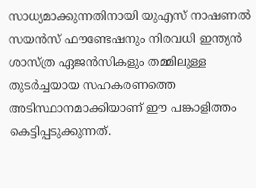സാധ്യമാക്കുന്നതിനായി യുഎസ് നാഷണൽ സയൻസ് ഫൗണ്ടേഷനും നിരവധി ഇന്ത്യൻ ശാസ്ത്ര ഏജൻസികളും തമ്മിലുള്ള തുടർച്ചയായ സഹകരണത്തെ അടിസ്ഥാനമാക്കിയാണ് ഈ പങ്കാളിത്തം കെട്ടിപ്പടുക്കുന്നത്.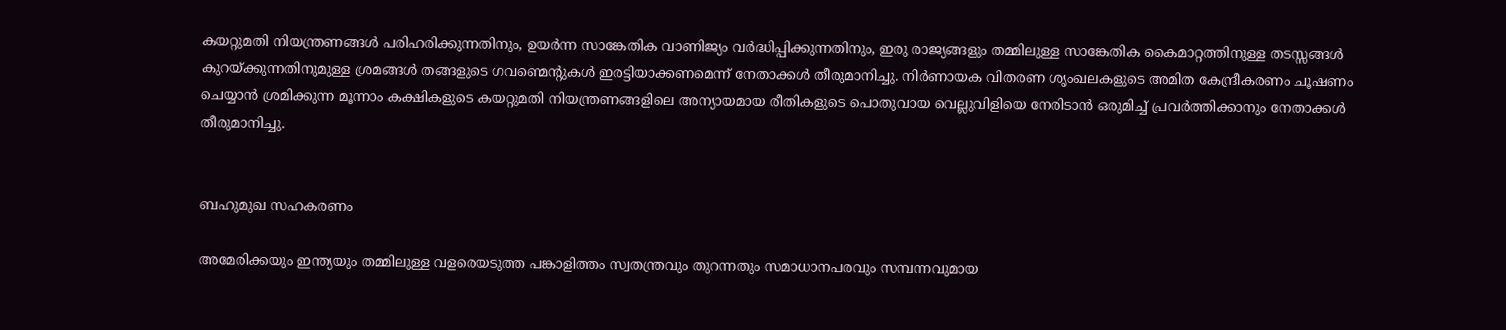കയറ്റുമതി നിയന്ത്രണങ്ങൾ പരിഹരിക്കുന്നതിനും, ഉയർന്ന സാങ്കേതിക വാണിജ്യം വർദ്ധിപ്പിക്കുന്നതിനും, ഇരു രാജ്യങ്ങളും തമ്മിലുള്ള സാങ്കേതിക കൈമാറ്റത്തിനുള്ള തടസ്സങ്ങൾ കുറയ്ക്കുന്നതിനുമുള്ള ശ്രമങ്ങൾ തങ്ങളുടെ ഗവണ്മെന്റുകൾ ഇരട്ടിയാക്കണമെന്ന് നേതാക്കൾ തീരുമാനിച്ചു. നിർണായക വിതരണ ശൃംഖലകളുടെ അമിത കേന്ദ്രീകരണം ചൂഷണം ചെയ്യാൻ ശ്രമിക്കുന്ന മൂന്നാം കക്ഷികളുടെ കയറ്റുമതി നിയന്ത്രണങ്ങളിലെ അന്യായമായ രീതികളുടെ പൊതുവായ വെല്ലുവിളിയെ നേരിടാൻ ഒരുമിച്ച് പ്രവർത്തിക്കാനും നേതാക്കൾ തീരുമാനിച്ചു.


ബഹുമുഖ സഹകരണം

അമേരിക്കയും ഇന്ത്യയും തമ്മിലുള്ള വളരെയടുത്ത പങ്കാളിത്തം സ്വതന്ത്രവും തുറന്നതും സമാധാനപരവും സമ്പന്നവുമായ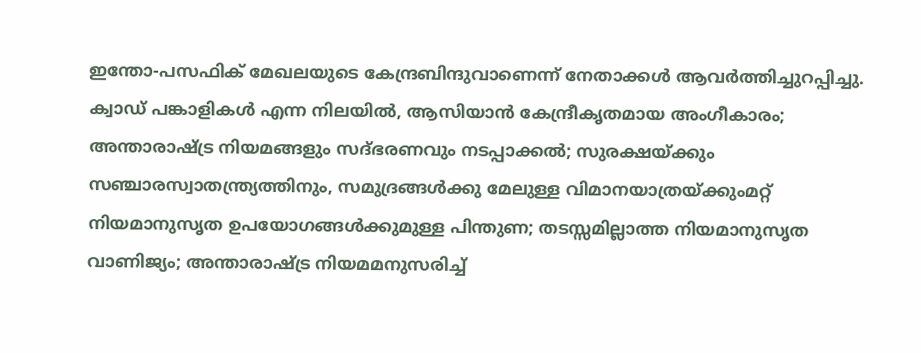ഇന്തോ-പസഫിക് മേഖലയുടെ കേന്ദ്രബിന്ദുവാണെന്ന് നേതാക്കൾ ആവർത്തിച്ചുറപ്പിച്ചു. ക്വാഡ് പങ്കാളികൾ എന്ന നിലയിൽ, ആസിയാൻ കേന്ദ്രീകൃതമായ അംഗീകാരം; അന്താരാഷ്ട്ര നിയമങ്ങളും സദ്ഭരണവും നടപ്പാക്കൽ; സുരക്ഷയ്ക്കും സഞ്ചാരസ്വാതന്ത്ര്യത്തിനും, സമുദ്രങ്ങൾക്കു മേലുള്ള വിമാനയാത്രയ്ക്കുംമറ്റ് നിയമാനുസൃത ഉപയോഗങ്ങൾക്കുമുള്ള പിന്തുണ; തടസ്സമില്ലാത്ത നിയമാനുസൃത വാണിജ്യം; അന്താരാഷ്ട്ര നിയമമനുസരിച്ച്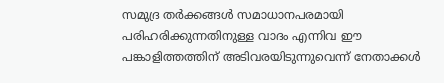സമുദ്ര തർക്കങ്ങൾ സമാധാനപരമായി പരിഹരിക്കുന്നതിനുള്ള വാദം എന്ന‌ിവ ഈ പങ്കാളിത്തത്തിന് അടിവരയിടുന്നുവെന്ന് നേതാക്കൾ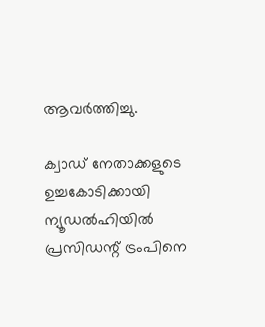ആവർത്തിച്ചു.

ക്വാഡ് നേതാക്കളുടെ ഉച്ചകോടിക്കായി ന്യൂഡൽഹിയിൽ പ്രസിഡന്റ് ട്രംപിനെ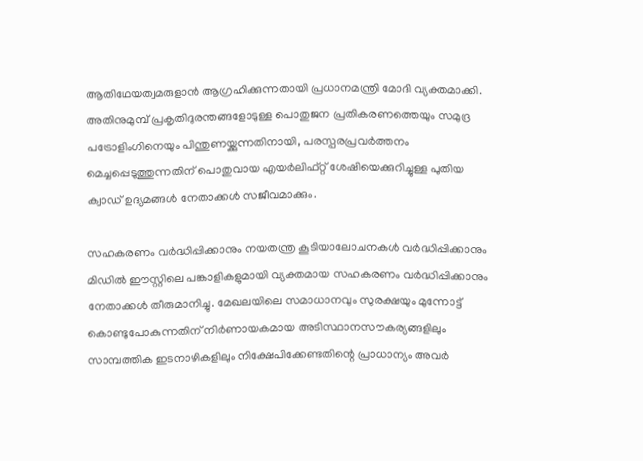ആതിഥേയത്വമരുളാൻ ആഗ്രഹിക്കുന്നതായി പ്രധാനമന്ത്രി മോദി വ്യക്തമാക്കി. അതിനുമുമ്പ് പ്രകൃതിദുരന്തങ്ങളോടുള്ള പൊതുജന പ്രതികരണത്തെയും സമുദ്ര പട്രോളിംഗിനെയും പിന്തുണയ്ക്കുന്നതിനായി, പരസ്പരപ്രവർത്തനം മെച്ചപ്പെടുത്തുന്നതിന് പൊതുവായ എയർലിഫ്റ്റ് ശേഷിയെക്കുറിച്ചുള്ള പുതിയ ക്വാഡ് ‌‌ഉദ്യമങ്ങൾ നേതാക്കൾ സജീവമാക്കും.

സഹകരണം വർദ്ധിപ്പിക്കാനും നയതന്ത്ര കൂടിയാലോചനകൾ വർദ്ധിപ്പിക്കാനും മിഡിൽ ഈസ്റ്റിലെ പങ്കാളികളുമായി വ്യക്തമായ സഹകരണം വർദ്ധിപ്പിക്കാനും നേതാക്കൾ തീരുമാനിച്ചു. മേഖലയിലെ സമാധാനവും സുരക്ഷയും മുന്നോട്ട് കൊണ്ടുപോകുന്നതിന് നിർണായകമായ അടിസ്ഥാനസൗകര്യങ്ങളിലും സാമ്പത്തിക ഇടനാഴികളിലും നിക്ഷേപിക്കേണ്ടതിന്റെ പ്രാധാന്യം അവർ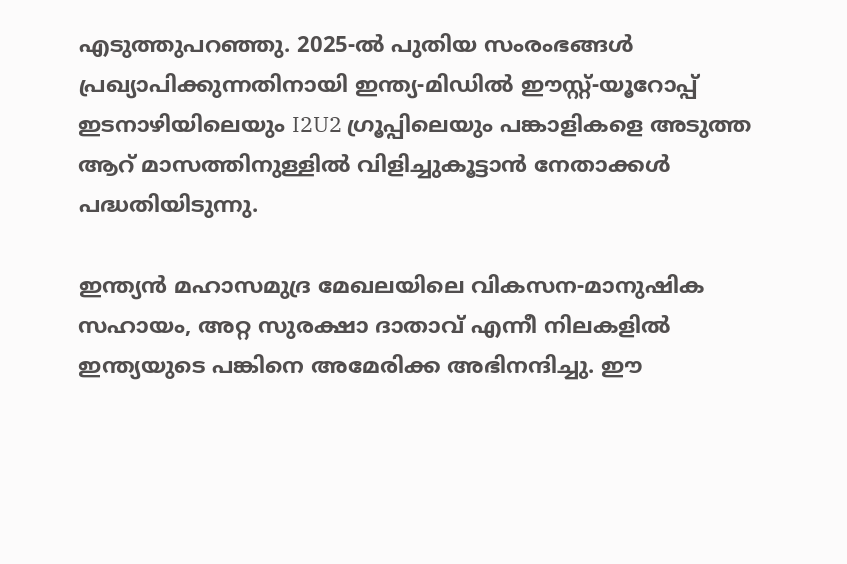എടുത്തുപറഞ്ഞു. 2025-ൽ പുതിയ സംരംഭങ്ങൾ പ്രഖ്യാപിക്കുന്നതിനായി ഇന്ത്യ-മിഡിൽ ഈസ്റ്റ്-യൂറോപ്പ് ഇടനാഴിയിലെയും I2U2 ഗ്രൂപ്പിലെയും പങ്കാളികളെ അടുത്ത ആറ് മാസത്തിനുള്ളിൽ വിളിച്ചുകൂട്ടാൻ നേതാക്കൾ പദ്ധതിയിടുന്നു.

ഇന്ത്യൻ മഹാസമുദ്ര മേഖലയിലെ വികസന-മാനുഷിക സഹായം, അറ്റ സുരക്ഷാ ദാതാവ് എന്നീ നിലകളിൽ ഇന്ത്യയുടെ പങ്കിനെ അമേരിക്ക അഭിനന്ദിച്ചു. ഈ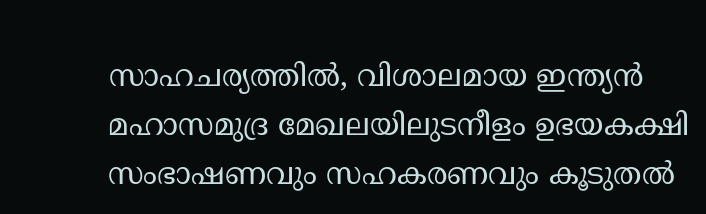സാഹചര്യത്തിൽ, വിശാലമായ ഇന്ത്യൻ മഹാസമുദ്ര മേഖലയിലുടനീളം ഉഭയകക്ഷി സംഭാഷണവും സഹകരണവും കൂടുതൽ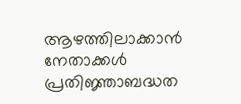ആഴത്തിലാക്കാൻ നേതാക്കൾ പ്രതിജ്ഞാബദ്ധത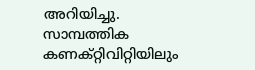അറിയിച്ചു. സാമ്പത്തിക കണക്റ്റിവിറ്റിയിലും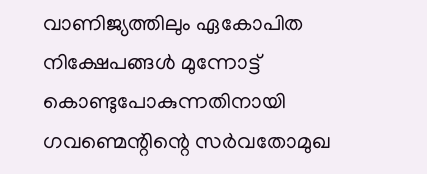വാണിജ്യത്തിലും ഏകോപിത നിക്ഷേപങ്ങൾ മുന്നോട്ട് കൊണ്ടുപോകുന്നതിനായി ഗവണ്മെന്റിന്റെ സർവതോമുഖ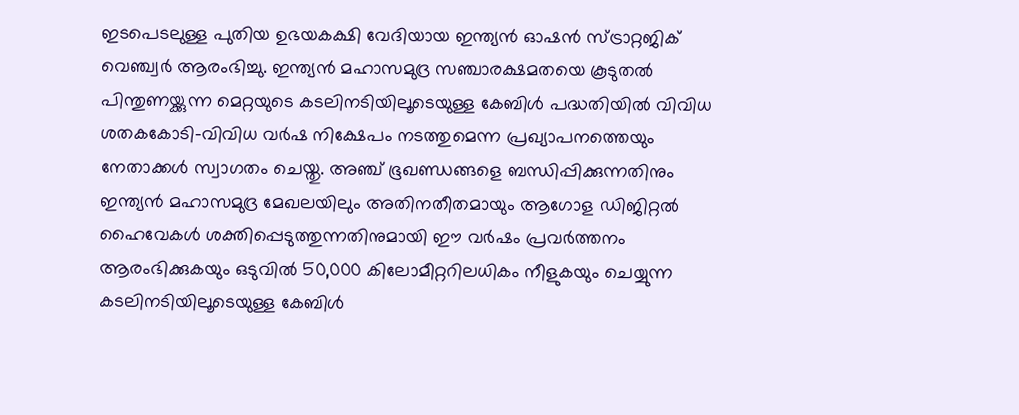ഇടപെടലുള്ള പുതിയ ഉഭയകക്ഷി വേദിയായ ഇന്ത്യൻ ഓഷൻ സ്ട്രാറ്റജിക് വെഞ്ച്വർ ആരംഭിച്ചു. ഇന്ത്യൻ മഹാസമുദ്ര സഞ്ചാരക്ഷമതയെ കൂടുതൽ പിന്തുണയ്ക്കുന്ന മെറ്റയുടെ കടലിനടിയിലൂടെയുള്ള കേബിൾ പദ്ധതിയിൽ വിവിധ ശതകകോടി-വിവിധ വർഷ നിക്ഷേപം നടത്തുമെന്ന പ്രഖ്യാപനത്തെയും നേതാക്കൾ സ്വാഗതം ചെയ്തു. അഞ്ച് ഭൂഖണ്ഡങ്ങളെ ബന്ധിപ്പിക്കുന്നതിനും ഇന്ത്യൻ മഹാസമുദ്ര മേഖലയിലും അതിനതീതമായും ആഗോള ഡിജിറ്റൽ ഹൈവേകൾ ശക്തിപ്പെടുത്തുന്നതിനുമായി ഈ വർഷം പ്രവർത്തനം ആരംഭിക്കുകയും ഒടുവിൽ 50,000 കിലോമീറ്ററിലധികം നീളുകയും ചെയ്യുന്ന കടലിനടിയിലൂടെയുള്ള കേബിൾ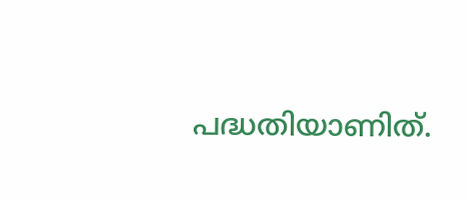പദ്ധതിയാണിത്.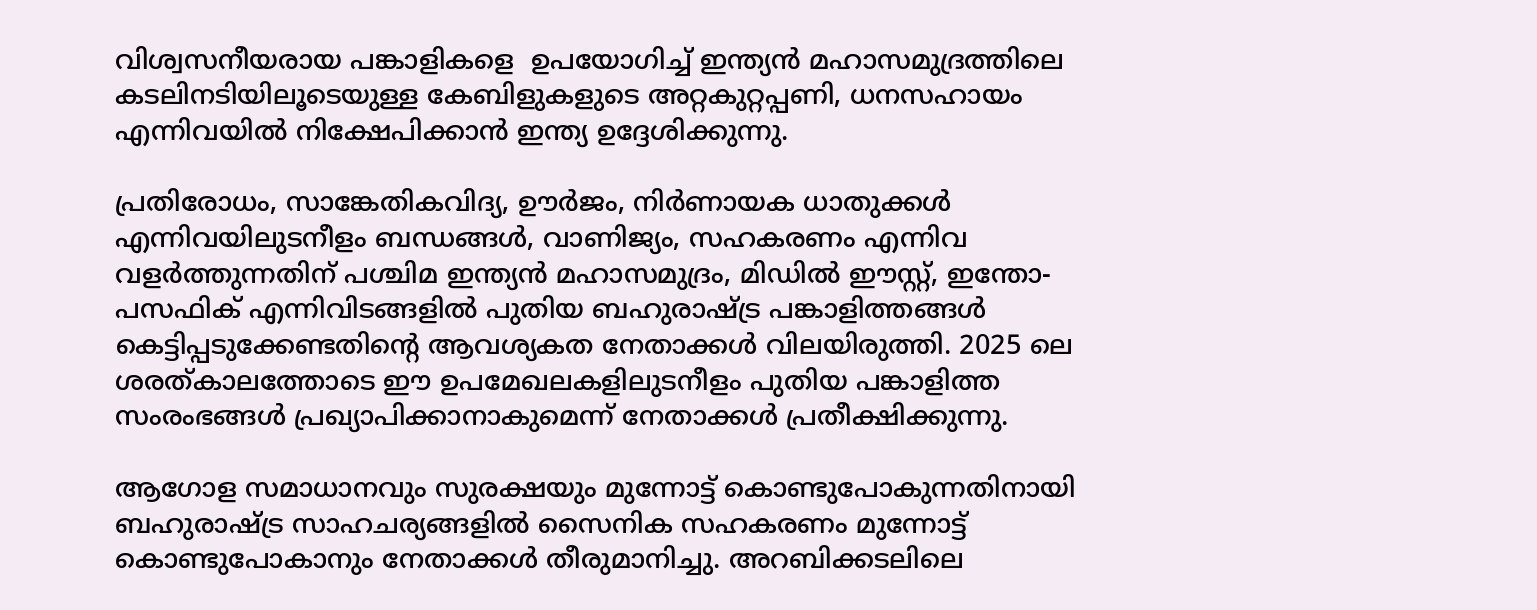വിശ്വസനീയരായ പങ്കാളികളെ  ഉപയോഗിച്ച് ഇന്ത്യൻ മഹാസമുദ്രത്തിലെ കടലിനടിയിലൂടെയുള്ള കേബിളുകളുടെ അറ്റകുറ്റപ്പണി, ധനസഹായം എന്നിവയിൽ നിക്ഷേപിക്കാൻ ഇന്ത്യ ഉദ്ദേശിക്കുന്നു.

പ്രതിരോധം, സാങ്കേതികവിദ്യ, ഊർജം, നിർണായക ധാതുക്കൾ എന്നിവയിലുടനീളം ബന്ധങ്ങൾ, വാണിജ്യം, സഹകരണം എന്നിവ വളർത്തുന്നതിന് പശ്ചിമ ഇന്ത്യൻ മഹാസമുദ്രം, മിഡിൽ ഈസ്റ്റ്, ഇന്തോ-പസഫിക് എന്നിവിടങ്ങളിൽ പുതിയ ബഹുരാഷ്ട്ര പങ്കാളിത്തങ്ങൾ കെട്ടിപ്പടുക്കേണ്ടതിന്റെ ആവശ്യകത നേതാക്കൾ വിലയിരുത്തി. 2025 ലെ ശരത്കാലത്തോടെ ഈ ഉപമേഖലകളിലുടനീളം പുതിയ പങ്കാളിത്ത സംരംഭങ്ങൾ പ്രഖ്യാപിക്കാനാകുമെന്ന് നേതാക്കൾ പ്രതീക്ഷിക്കുന്നു.

ആഗോള സമാധാനവും സുരക്ഷയും മുന്നോട്ട് കൊണ്ടുപോകുന്നതിനായി ബഹുരാഷ്ട്ര സാഹചര്യങ്ങളിൽ സൈനിക സഹകരണം മുന്നോട്ട് കൊണ്ടുപോകാനും നേതാക്കൾ തീരുമാനിച്ചു. അറബിക്കടലിലെ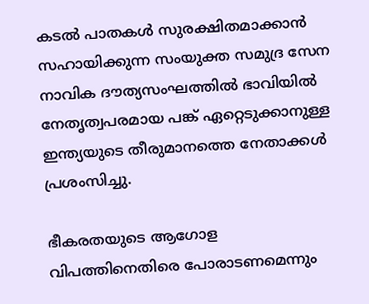കടൽ പാതകൾ സുരക്ഷിതമാക്കാൻ സഹായിക്കുന്ന സംയുക്ത സമുദ്ര സേന നാവിക ദൗത്യസംഘത്തിൽ ഭാവിയിൽ നേതൃത്വപരമായ പങ്ക് ഏറ്റെടുക്കാനുള്ള ഇന്ത്യയുടെ തീരുമാനത്തെ നേതാക്കൾ പ്രശംസിച്ചു.

ഭീകരതയുടെ ആഗോള വിപത്തിനെതിരെ പോരാടണമെന്നും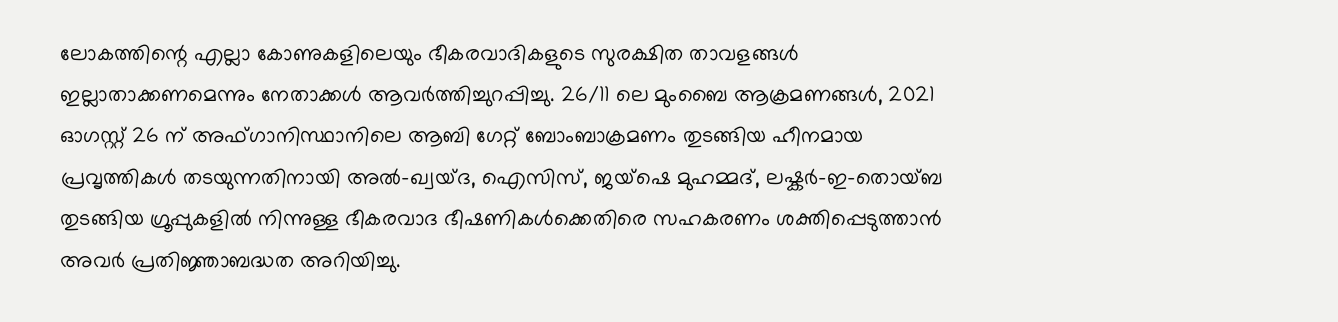ലോകത്തിന്റെ എല്ലാ കോണുകളിലെയും ഭീകരവാദികളുടെ സുരക്ഷിത താവളങ്ങൾ ഇല്ലാതാക്കണമെന്നും നേതാക്കൾ ആവർത്തിച്ചുറപ്പിച്ചു. 26/11 ലെ മുംബൈ ആക്രമണങ്ങൾ, 2021 ഓഗസ്റ്റ് 26 ന് അഫ്ഗാനിസ്ഥാനിലെ ആബി ഗേറ്റ് ബോംബാക്രമണം തുടങ്ങിയ ഹീനമായ പ്രവൃത്തികൾ തടയുന്നതിനായി അൽ-ഖ്വയ്ദ, ഐസിസ്, ജയ്ഷെ മുഹമ്മദ്, ലഷ്കർ-ഇ-തൊയ്ബ തുടങ്ങിയ ഗ്രൂപ്പുകളിൽ നിന്നുള്ള ഭീകരവാദ ഭീഷണികൾക്കെതിരെ സഹകരണം ശക്തിപ്പെടുത്താൻ അവർ പ്രതിജ്ഞാബദ്ധത അറിയിച്ചു.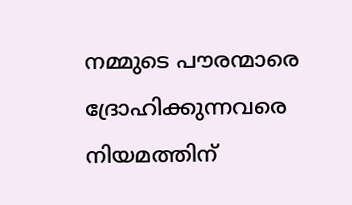നമ്മുടെ പൗരന്മാരെ ദ്രോഹിക്കുന്നവരെ നിയമത്തിന്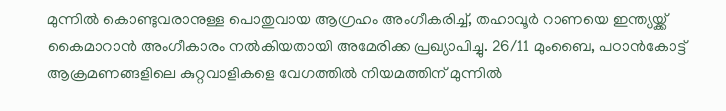മുന്നിൽ കൊണ്ടുവരാനുള്ള പൊതുവായ ആഗ്രഹം അംഗീകരിച്ച്, തഹാവൂർ റാണയെ ഇന്ത്യയ്ക്ക് കൈമാറാൻ അംഗീകാരം നൽകിയതായി അമേരിക്ക പ്രഖ്യാപിച്ചു. 26/11 മുംബൈ, പഠാൻകോട്ട് ആക്രമണങ്ങളിലെ കുറ്റവാളികളെ വേഗത്തിൽ നിയമത്തിന് മുന്നിൽ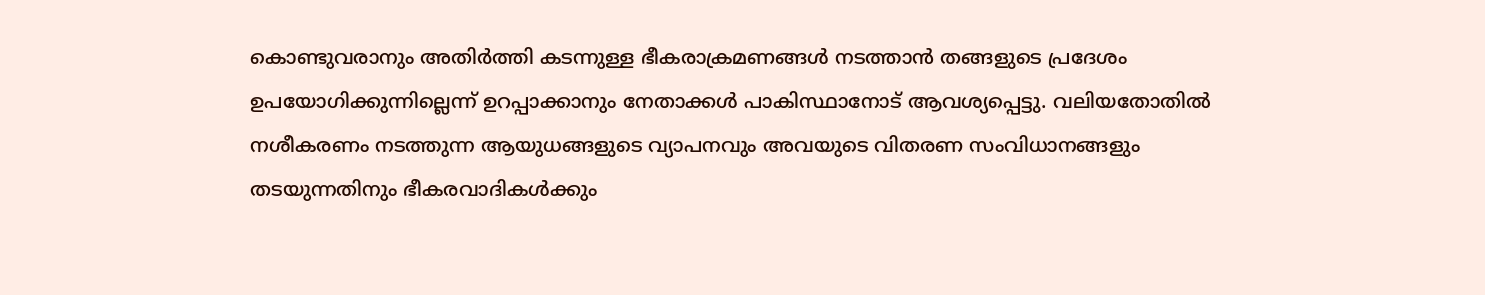കൊണ്ടുവരാനും അതിർത്തി കടന്നുള്ള ഭീകരാക്രമണങ്ങൾ നടത്താൻ തങ്ങളുടെ പ്രദേശം ഉപയോഗിക്കുന്നില്ലെന്ന് ഉറപ്പാക്കാനും നേതാക്കൾ പാകിസ്ഥാനോട് ആവശ്യപ്പെട്ടു. വലിയതോതിൽ നശീകരണം നടത്തുന്ന ആയുധങ്ങളുടെ വ്യാപനവും അവയുടെ വിതരണ സംവിധാനങ്ങളും തടയുന്നതിനും ഭീകരവാദികൾക്കും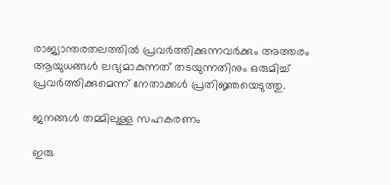രാജ്യാന്തരതലത്തിൽ പ്രവർത്തിക്കുന്നവർക്കും അത്തരം ആയുധങ്ങൾ ലഭ്യമാകുന്നത് തടയുന്നതിനും ഒരുമിച്ച് പ്രവർത്തിക്കുമെന്ന് നേതാക്കൾ പ്രതിജ്ഞയെടുത്തു.

ജനങ്ങൾ തമ്മിലുള്ള സഹകരണം

ഇരു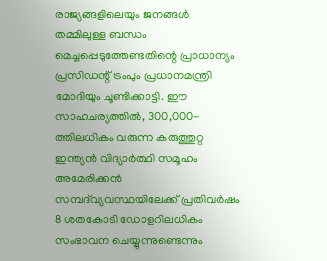രാജ്യങ്ങളിലെയും ജനങ്ങൾ തമ്മിലുള്ള ബന്ധം മെച്ചപ്പെടുത്തേണ്ടതിന്റെ പ്രാധാന്യം പ്രസിഡന്റ് ട്രംപും പ്രധാനമന്ത്രി മോദിയും ചൂണ്ടിക്കാട്ടി. ഈ സാഹചര്യത്തിൽ, 300,000-ത്തിലധികം വരുന്ന കരുത്തുറ്റ ഇന്ത്യൻ വിദ്യാർത്ഥി സമൂഹം അമേരിക്കൻ സമ്പദ്‌വ്യവസ്ഥയിലേക്ക് പ്രതിവർഷം 8 ശതകോടി ഡോളറിലധികം സംഭാവന ചെയ്യുന്നുണ്ടെന്നും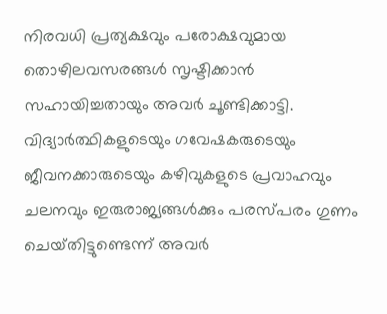നിരവധി പ്രത്യക്ഷവും പരോക്ഷവുമായ തൊഴിലവസരങ്ങൾ സൃഷ്ടിക്കാൻ സഹായിച്ചതായും അവർ ചൂണ്ടിക്കാട്ടി. വിദ്യാർത്ഥികളുടെയും ഗവേഷകരുടെയും ജീവനക്കാരുടെയും കഴിവുകളുടെ പ്രവാഹവും ചലനവും ഇരുരാജ്യങ്ങൾക്കും പരസ്പരം ഗുണം ചെയ്‌തിട്ടുണ്ടെന്ന് അവർ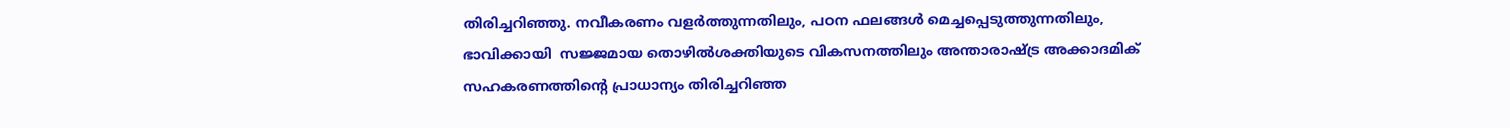തിരിച്ചറിഞ്ഞു. നവീകരണം വളർത്തുന്നതിലും, പഠന ഫലങ്ങൾ മെച്ചപ്പെടുത്തുന്നതിലും, ഭാവിക്കായി  സജ്ജമായ തൊഴിൽശക്തിയുടെ വികസനത്തിലും അന്താരാഷ്ട്ര അക്കാദമിക് സഹകരണത്തിന്റെ പ്രാധാന്യം തിരിച്ചറിഞ്ഞ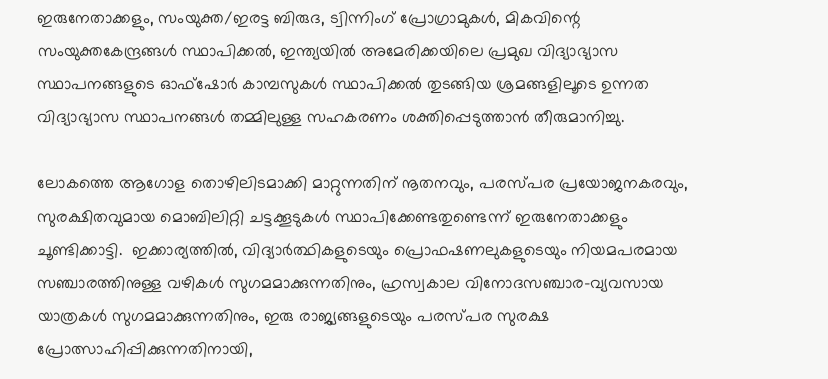ഇരുനേതാക്കളും, സംയുക്ത/ഇരട്ട ബിരുദ, ട്വിന്നിംഗ് പ്രോഗ്രാമുകൾ, മികവിന്റെ സംയുക്തകേന്ദ്രങ്ങൾ സ്ഥാപിക്കൽ, ഇന്ത്യയിൽ അമേരിക്കയിലെ പ്രമുഖ വിദ്യാഭ്യാസ സ്ഥാപനങ്ങളുടെ ഓഫ്‌ഷോർ കാമ്പസുകൾ സ്ഥാപിക്കൽ തുടങ്ങിയ ശ്രമങ്ങളിലൂടെ ഉന്നത വിദ്യാഭ്യാസ സ്ഥാപനങ്ങൾ തമ്മിലുള്ള സഹകരണം ശക്തിപ്പെടുത്താൻ തീരുമാനിച്ചു.

ലോകത്തെ ആഗോള തൊഴിലിടമാക്കി മാറ്റുന്നതിന് നൂതനവും, പരസ്പര പ്രയോജനകരവും, സുരക്ഷിതവുമായ മൊബിലിറ്റി ചട്ടക്കൂടുകൾ സ്ഥാപിക്കേണ്ടതുണ്ടെന്ന് ഇരുനേതാക്കളും ചൂണ്ടിക്കാട്ടി.  ഇക്കാര്യത്തിൽ, വിദ്യാർത്ഥികളുടെയും പ്രൊഫഷണലുകളുടെയും നിയമപരമായ സഞ്ചാരത്തിനുള്ള വഴികൾ സുഗമമാക്കുന്നതിനും, ഹ്രസ്വകാല വ‌ിനോദസഞ്ചാര-വ്യവസായ  യാത്രകൾ സുഗമമാക്കുന്നതിനും, ഇരു രാജ്യങ്ങളുടെയും പരസ്പര സുരക്ഷ പ്രോത്സാഹിപ്പിക്കുന്നതിനായി,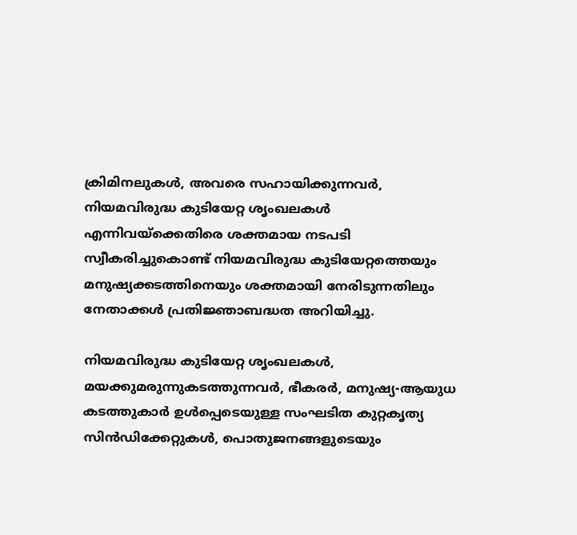ക്രിമിനലുകൾ, അവരെ സഹായിക്കുന്നവർ, നിയമവിരുദ്ധ കുടിയേറ്റ ശൃംഖലകൾ എന്നിവയ്‌ക്കെതിരെ ശക്തമായ നടപടി സ്വീകരിച്ചുകൊണ്ട് നിയമവിരുദ്ധ കുടിയേറ്റത്തെയും മനുഷ്യക്കടത്തിനെയും ശക്തമായി നേരിടുന്നതിലും നേതാക്കൾ പ്രതിജ്ഞാബദ്ധത അറിയിച്ചു.

നിയമവിരുദ്ധ കുടിയേറ്റ ശൃംഖലകൾ, മയക്കുമരുന്നുകടത്തുന്നവർ, ഭീകരർ, മനുഷ്യ-ആയുധ കടത്തുകാർ ഉൾപ്പെടെയുള്ള സംഘടിത കുറ്റകൃത്യ സിൻഡിക്കേറ്റുകൾ, പൊതുജനങ്ങളുടെയും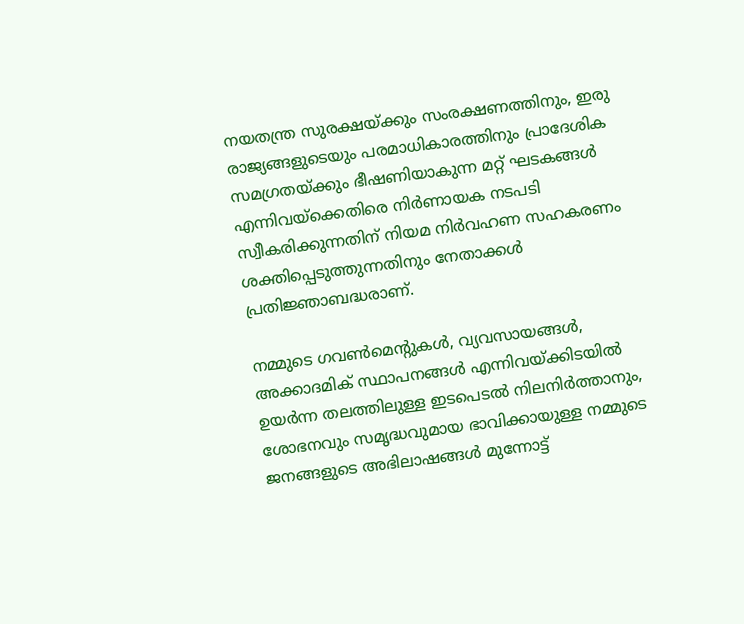നയതന്ത്ര സുരക്ഷയ്ക്കും സംരക്ഷണത്തിനും, ഇരു രാജ്യങ്ങളുടെയും പരമാധികാരത്തിനും പ്രാദേശിക സമഗ്രതയ്ക്കും ഭീഷണിയാകുന്ന മറ്റ് ഘടകങ്ങൾ എന്നിവയ്‌ക്കെതിരെ നിർണായക നടപടി സ്വീകരിക്കുന്നതിന് നിയമ നിർവഹണ സഹകരണം ശക്തിപ്പെടുത്തുന്നതിനും നേതാക്കൾ പ്രതിജ്ഞാബദ്ധരാണ്.

നമ്മുടെ ഗവൺമെന്റുകൾ, വ്യവസായങ്ങൾ, അക്കാദമിക് സ്ഥാപനങ്ങൾ എന്നിവയ്ക്കിടയിൽ ഉയർന്ന തലത്തിലുള്ള ഇടപെടൽ നിലനിർത്താനും, ശോഭനവും സമൃദ്ധവുമായ ഭാവിക്കായുള്ള നമ്മുടെ ജനങ്ങളുടെ അഭിലാഷങ്ങൾ മുന്നോട്ട്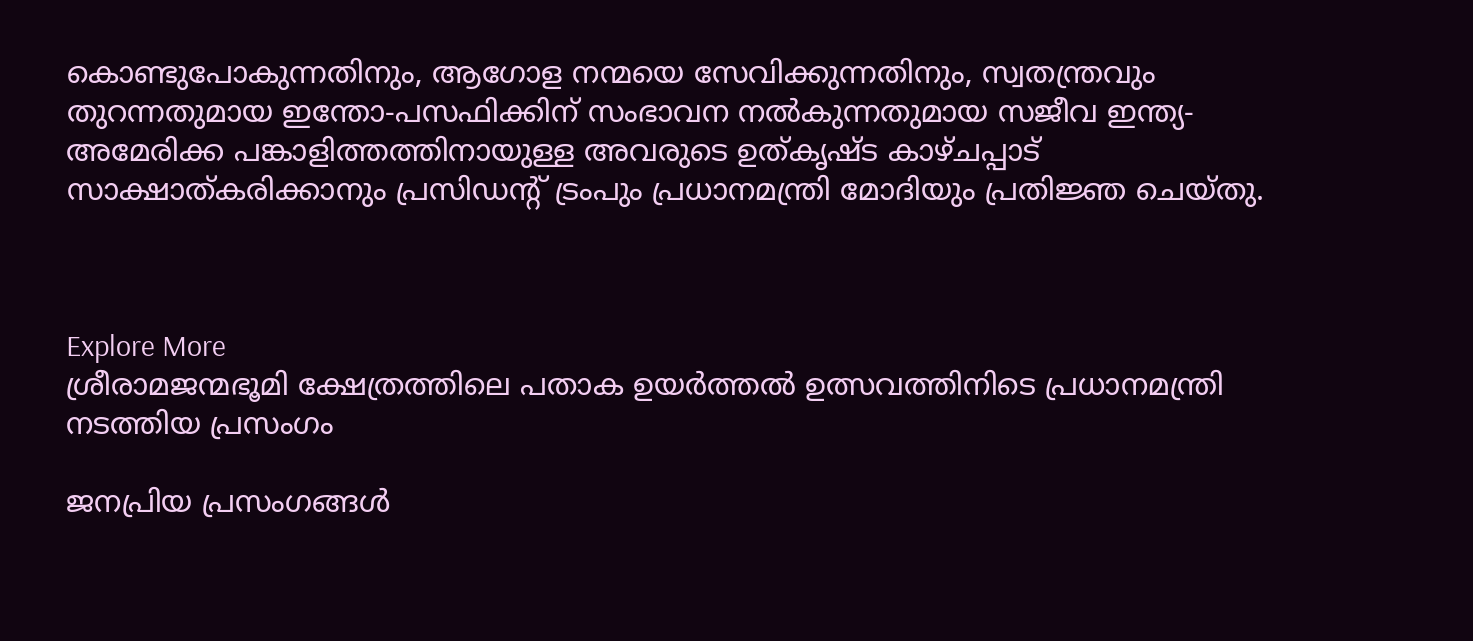കൊണ്ടുപോകുന്നതിനും, ആഗോള നന്മയെ സേവിക്കുന്നതിനും, സ്വതന്ത്രവും തുറന്നതുമായ ഇന്തോ-പസഫിക്കിന് സംഭാവന നൽകുന്നതുമായ സജീവ ഇന്ത്യ-അമേരിക്ക പങ്കാളിത്തത്തിനായുള്ള അവരുടെ ഉത്കൃഷ്ട കാഴ്ചപ്പാട് സാക്ഷാത്കരിക്കാനും പ്രസിഡന്റ് ട്രംപും പ്രധാനമന്ത്രി മോദിയും പ്രതിജ്ഞ ചെയ്തു.



Explore More
ശ്രീരാമജന്മഭൂമി ക്ഷേത്രത്തിലെ പതാക ഉയർത്തൽ ഉത്സവത്തിനിടെ പ്രധാനമന്ത്രി നടത്തിയ പ്രസംഗം

ജനപ്രിയ പ്രസംഗങ്ങൾ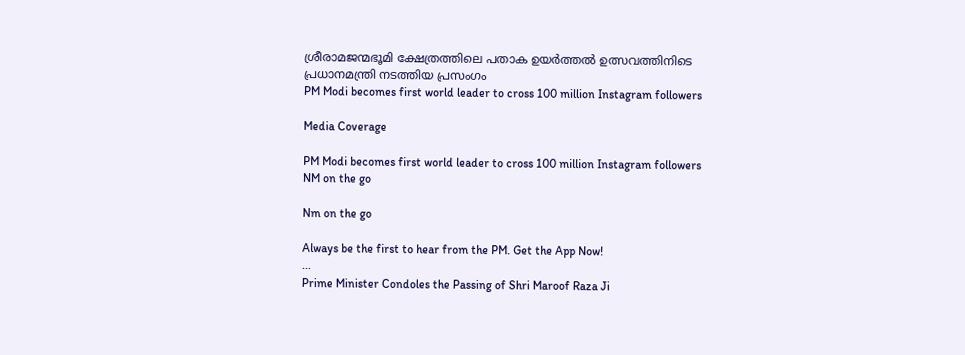ശ്രീരാമജന്മഭൂമി ക്ഷേത്രത്തിലെ പതാക ഉയർത്തൽ ഉത്സവത്തിനിടെ പ്രധാനമന്ത്രി നടത്തിയ പ്രസംഗം
PM Modi becomes first world leader to cross 100 million Instagram followers

Media Coverage

PM Modi becomes first world leader to cross 100 million Instagram followers
NM on the go

Nm on the go

Always be the first to hear from the PM. Get the App Now!
...
Prime Minister Condoles the Passing of Shri Maroof Raza Ji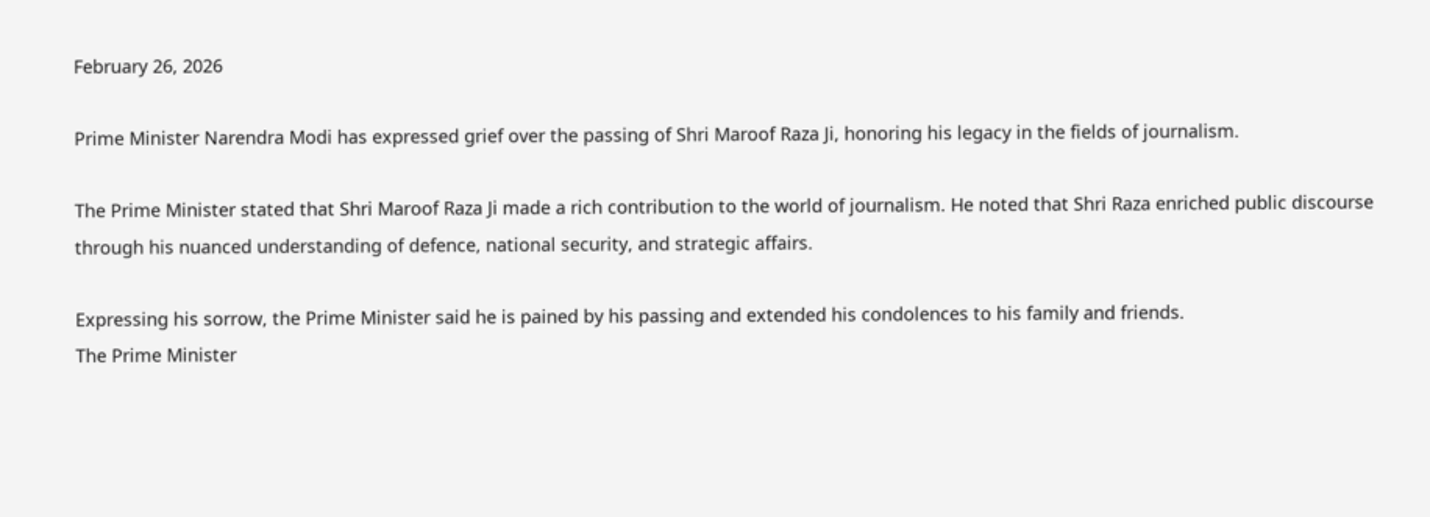February 26, 2026

Prime Minister Narendra Modi has expressed grief over the passing of Shri Maroof Raza Ji, honoring his legacy in the fields of journalism.

The Prime Minister stated that Shri Maroof Raza Ji made a rich contribution to the world of journalism. He noted that Shri Raza enriched public discourse through his nuanced understanding of defence, national security, and strategic affairs.

Expressing his sorrow, the Prime Minister said he is pained by his passing and extended his condolences to his family and friends.
The Prime Minister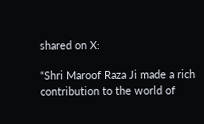shared on X:

“Shri Maroof Raza Ji made a rich contribution to the world of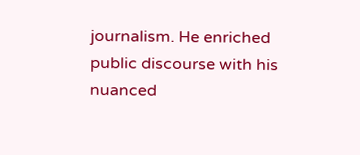journalism. He enriched public discourse with his nuanced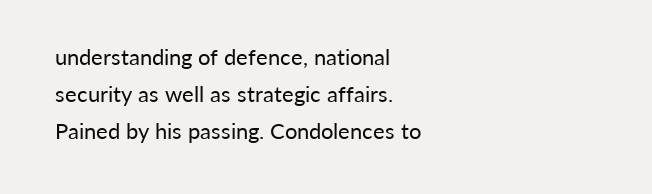understanding of defence, national security as well as strategic affairs. Pained by his passing. Condolences to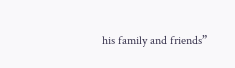his family and friends”